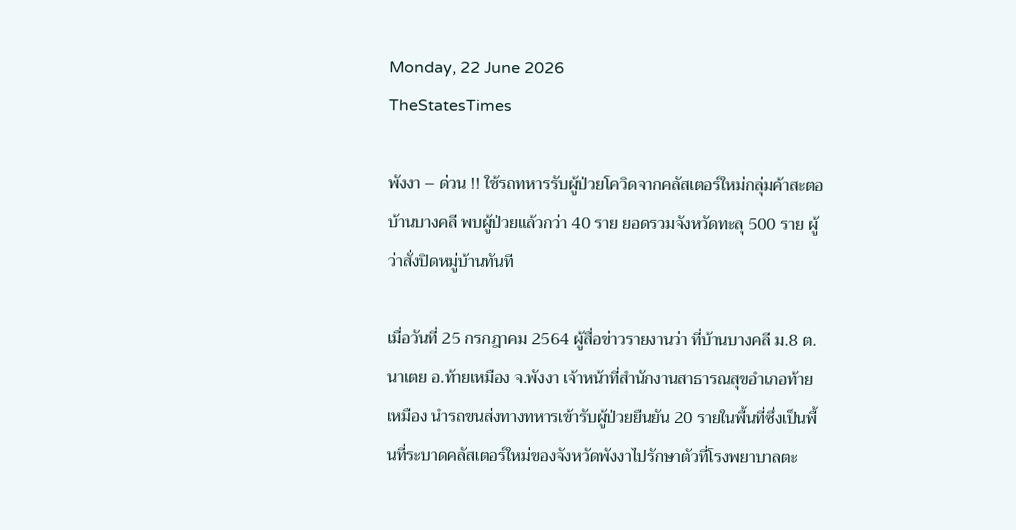Monday, 22 June 2026
TheStatesTimes

พังงา – ด่วน !! ใช้รถทหารรับผู้ป่วยโควิดจากคลัสเตอร์ใหม่กลุ่มค้าสะตอบ้านบางคลี พบผู้ป่วยแล้วกว่า 40 ราย ยอดรวมจังหวัดทะลุ 500 ราย ผู้ว่าสั่งปิดหมู่บ้านทันที

เมื่อวันที่ 25 กรกฎาคม 2564 ผู้สื่อข่าวรายงานว่า ที่บ้านบางคลี ม.8 ต.นาเตย อ.ท้ายเหมือง จ.พังงา เจ้าหน้าที่สำนักงานสาธารณสุขอำเภอท้ายเหมือง นำรถขนส่งทางทหารเข้ารับผู้ป่วยยืนยัน 20 รายในพื้นที่ซึ่งเป็นพื้นที่ระบาดคลัสเตอร์ใหม่ของจังหวัดพังงาไปรักษาตัวที่โรงพยาบาลตะ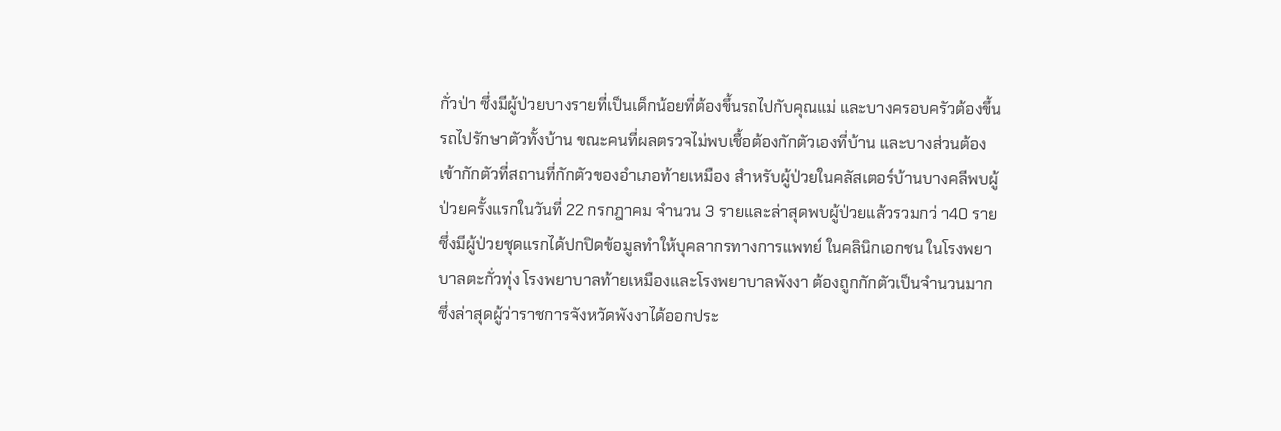กั่วป่า ซึ่งมีผู้ป่วยบางรายที่เป็นเด็กน้อยที่ต้องขึ้นรถไปกับคุณแม่ และบางครอบครัวต้องขึ้นรถไปรักษาตัวทั้งบ้าน ขณะคนที่ผลตรวจไม่พบเชื้อต้องกักตัวเองที่บ้าน และบางส่วนต้องเข้ากักตัวที่สถานที่กักตัวของอำเภอท้ายเหมือง สำหรับผู้ป่วยในคลัสเตอร์บ้านบางคลีพบผู้ป่วยครั้งแรกในวันที่ 22 กรกฎาคม จำนวน 3 รายและล่าสุดพบผู้ป่วยแล้วรวมกว่ า40 ราย ซึ่งมีผู้ป่วยชุดแรกได้ปกปิดข้อมูลทำให้บุคลากรทางการแพทย์ ในคลินิกเอกชน ในโรงพยาบาลตะกั่วทุ่ง โรงพยาบาลท้ายเหมืองและโรงพยาบาลพังงา ต้องถูกกักตัวเป็นจำนวนมาก ซึ่งล่าสุดผู้ว่าราชการจังหวัดพังงาได้ออกประ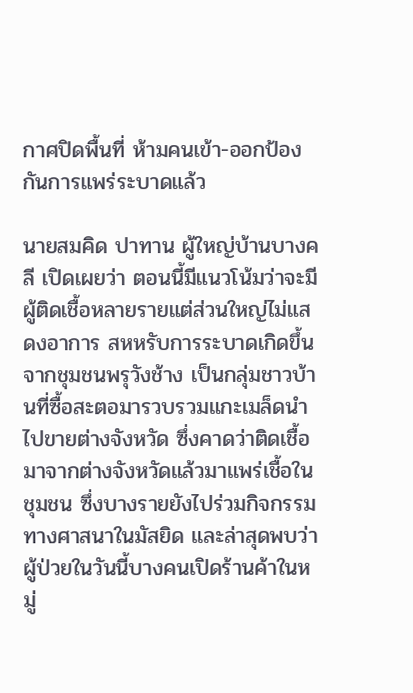กาศปิดพื้นที่ ห้ามคนเข้า-ออกป้องกันการแพร่ระบาดแล้ว

นายสมคิด ปาทาน ผู้ใหญ่บ้านบางคลี เปิดเผยว่า ตอนนี้มีแนวโน้มว่าจะมีผู้ติดเชื้อหลายรายแต่ส่วนใหญ่ไม่แสดงอาการ สหหรับการระบาดเกิดขึ้นจากชุมชนพรุวังช้าง เป็นกลุ่มชาวบ้านที่ซื้อสะตอมารวบรวมแกะเมล็ดนำไปขายต่างจังหวัด ซึ่งคาดว่าติดเชื้อมาจากต่างจังหวัดแล้วมาแพร่เชื้อในชุมชน ซึ่งบางรายยังไปร่วมกิจกรรมทางศาสนาในมัสยิด และล่าสุดพบว่าผู้ป่วยในวันนี้บางคนเปิดร้านค้าในหมู่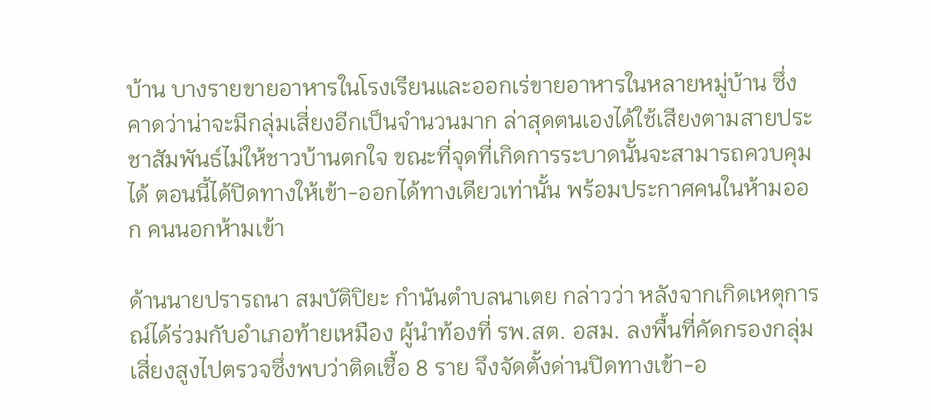บ้าน บางรายขายอาหารในโรงเรียนและออกเร่ขายอาหารในหลายหมู่บ้าน ซึ่งคาดว่าน่าจะมีกลุ่มเสี่ยงอีกเป็นจำนวนมาก ล่าสุดตนเองได้ใช้เสียงตามสายประชาสัมพันธ์ไม่ให้ชาวบ้านตกใจ ขณะที่จุดที่เกิดการระบาดนั้นจะสามารถควบคุมได้ ตอนนี้ได้ปิดทางให้เข้า-ออกได้ทางเดียวเท่านั้น พร้อมประกาศคนในห้ามออก คนนอกห้ามเข้า

ด้านนายปรารถนา สมบัติปิยะ กำนันตำบลนาเตย กล่าวว่า หลังจากเกิดเหตุการณ์ได้ร่วมกับอำเภอท้ายเหมือง ผู้นำท้องที่ รพ.สต. อสม. ลงพื้นที่คัดกรองกลุ่มเสี่ยงสูงไปตรวจซึ่งพบว่าติดเชื้อ 8 ราย จึงจัดตั้งด่านปิดทางเข้า-อ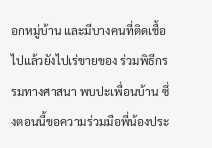อกหมู่บ้าน และมีบางคนที่ติดเชื้อไปแล้วยังไปเร่ขายของ ร่วมพิธีกรรมทางศาสนา พบปะเพื่อนบ้าน ซึ่งตอนนี้ขอความร่วมมือพี่น้องประ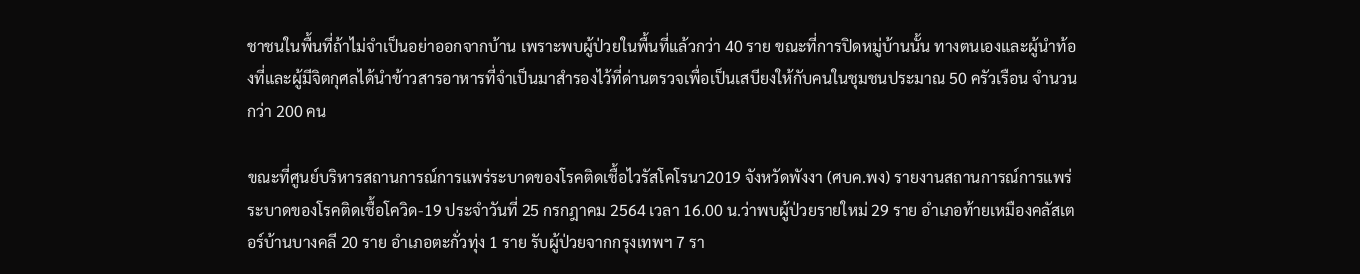ชาชนในพื้นที่ถ้าไม่จำเป็นอย่าออกจากบ้าน เพราะพบผู้ป่วยในพื้นที่แล้วกว่า 40 ราย ขณะที่การปิดหมู่บ้านนั้น ทางตนเองและผู้นำท้องที่และผู้มีจิตกุศลได้นำข้าวสารอาหารที่จำเป็นมาสำรองไว้ที่ด่านตรวจเพื่อเป็นเสบียงให้กับคนในชุมชนประมาณ 50 ครัวเรือน จำนวนกว่า 200 คน

ขณะที่ศูนย์บริหารสถานการณ์การแพร่ระบาดของโรคติดเชื้อไวรัสโคโรนา2019 จังหวัดพังงา (ศบค.พง) รายงานสถานการณ์การแพร่ระบาดของโรคติดเชื้อโควิด-19 ประจำวันที่ 25 กรกฎาคม 2564 เวลา 16.00 น.ว่าพบผู้ป่วยรายใหม่ 29 ราย อำเภอท้ายเหมืองคลัสเตอร์บ้านบางคลี 20 ราย อำเภอตะกั่วทุ่ง 1 ราย รับผู้ป่วยจากกรุงเทพฯ 7 รา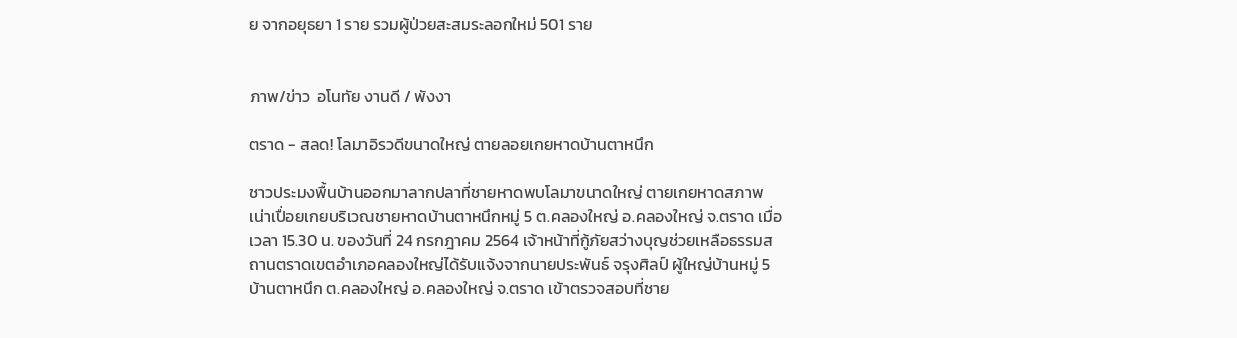ย จากอยุธยา 1 ราย รวมผู้ป่วยสะสมระลอกใหม่ 501 ราย


ภาพ/ข่าว  อโนทัย งานดี / พังงา

ตราด - สลด! โลมาอิรวดีขนาดใหญ่ ตายลอยเกยหาดบ้านตาหนึก

ชาวประมงพื้นบ้านออกมาลากปลาที่ชายหาดพบโลมาขนาดใหญ่ ตายเกยหาดสภาพเน่าเปื่อยเกยบริเวณชายหาดบ้านตาหนึกหมู่ 5 ต.คลองใหญ่ อ.คลองใหญ่ จ.ตราด เมื่อเวลา 15.30 น. ของวันที่ 24 กรกฎาคม 2564 เจ้าหน้าที่กู้ภัยสว่างบุญช่วยเหลือธรรมสถานตราดเขตอําเภอคลองใหญ่ได้รับแจ้งจากนายประพันธ์ จรุงศิลป์ ผู้ใหญ่บ้านหมู่ 5 บ้านตาหนึก ต.คลองใหญ่ อ.คลองใหญ่ จ.ตราด เข้าตรวจสอบที่ชาย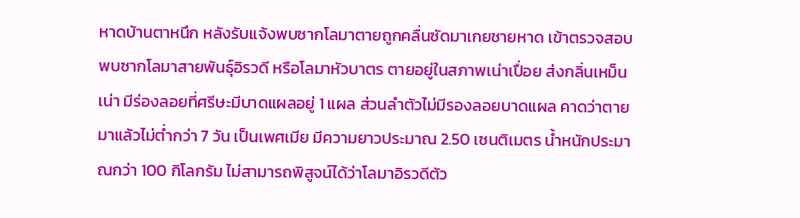หาดบ้านตาหนึก หลังรับแจ้งพบซากโลมาตายถูกคลื่นซัดมาเกยชายหาด เข้าตรวจสอบพบซากโลมาสายพันธุ์อิรวดี หรือโลมาหัวบาตร ตายอยู่ในสภาพเน่าเปื่อย ส่งกลิ่นเหม็นเน่า มีร่องลอยที่ศรีษะมีบาดแผลอยู่ 1 แผล ส่วนลําตัวไม่มีรองลอยบาดแผล คาดว่าตายมาแล้วไม่ตํ่ากว่า 7 วัน เป็นเพศเมีย มีความยาวประมาณ 2.50 เซนติเมตร น้ำหนักประมาณกว่า 100 กิโลกรัม ไม่สามารถพิสูจน์ได้ว่าโลมาอิรวดีตัว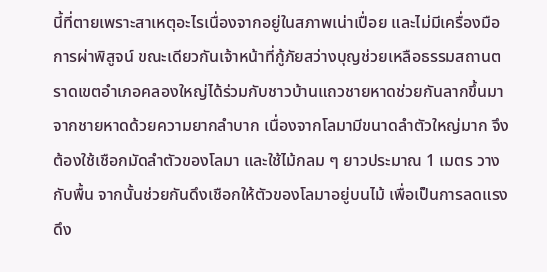นี้ที่ตายเพราะสาเหตุอะไรเนื่องจากอยู่ในสภาพเน่าเปื่อย และไม่มีเครื่องมือการผ่าพิสูจน์ ขณะเดียวกันเจ้าหน้าที่กู้ภัยสว่างบุญช่วยเหลือธรรมสถานตราดเขตอําเภอคลองใหญ่ได้ร่วมกับชาวบ้านแถวชายหาดช่วยกันลากขึ้นมาจากชายหาดด้วยความยากลําบาก เนื่องจากโลมามีขนาดลำตัวใหญ่มาก จึงต้องใช้เชือกมัดลำตัวของโลมา และใช้ไม้กลม ๆ ยาวประมาณ 1 เมตร วางกับพื้น จากนั้นช่วยกันดึงเชือกให้ตัวของโลมาอยู่บนไม้ เพื่อเป็นการลดแรงดึง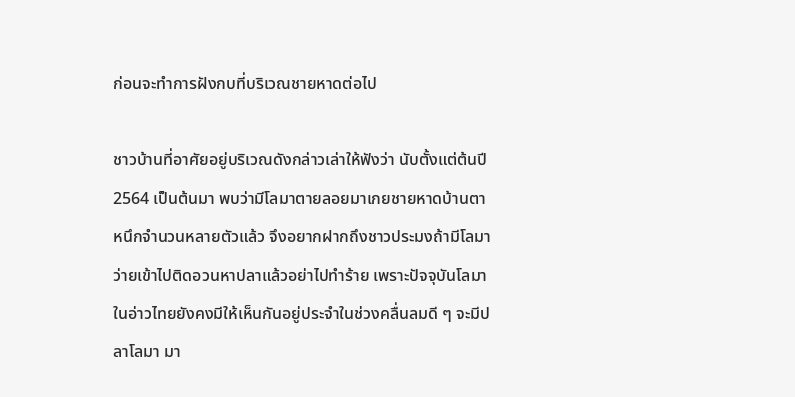ก่อนจะทําการฝังกบที่บริเวณชายหาดต่อไป

ชาวบ้านที่อาศัยอยู่บริเวณดังกล่าวเล่าให้ฟังว่า นับตั้งแต่ต้นปี 2564 เป็นต้นมา พบว่ามีโลมาตายลอยมาเกยชายหาดบ้านตาหนึกจำนวนหลายตัวแล้ว จึงอยากฝากถึงชาวประมงถ้ามีโลมาว่ายเข้าไปติดอวนหาปลาแล้วอย่าไปทำร้าย เพราะปัจจุบันโลมาในอ่าวไทยยังคงมีให้เห็นกันอยู่ประจําในช่วงคลื่นลมดี ๆ จะมีปลาโลมา มา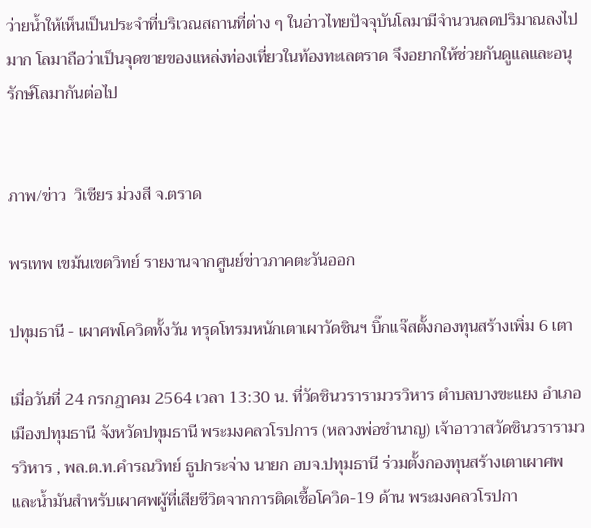ว่ายนํ้าให้เห็นเป็นประจําที่บริเวณสถานที่ต่าง ๆ ในอ่าวไทยปัจจุบันโลมามีจำนวนลดปริมาณลงไปมาก โลมาถือว่าเป็นจุดขายของแหล่งท่องเที่ยวในท้องทะเลตราด จึงอยากให้ช่วยกันดูแลและอนุรักษ์โลมากันต่อไป


ภาพ/ข่าว  วิเชียร ม่วงสี จ.ตราด

พรเทพ เขม้นเขตวิทย์ รายงานจากศูนย์ข่าวภาคตะวันออก

ปทุมธานี - เผาศพโควิดทั้งวัน ทรุดโทรมหนักเตาเผาวัดชินฯ บิ๊กแจ๊สตั้งกองทุนสร้างเพิ่ม 6 เตา

เมื่อวันที่ 24 กรกฎาคม 2564 เวลา 13:30 น. ที่วัดชินวรารามวรวิหาร ตำบลบางขะแยง อำเภอเมืองปทุมธานี จังหวัดปทุมธานี พระมงคลวโรปการ (หลวงพ่อชำนาญ) เจ้าอาวาสวัดชินวรารามวรวิหาร , พล.ต.ท.คำรณวิทย์ ธูปกระจ่าง นายก อบจ.ปทุมธานี ร่วมตั้งกองทุนสร้างเตาเผาศพและน้ำมันสำหรับเผาศพผู้ที่เสียชีวิตจากการติดเชื้อโควิด-19 ด้าน พระมงคลวโรปกา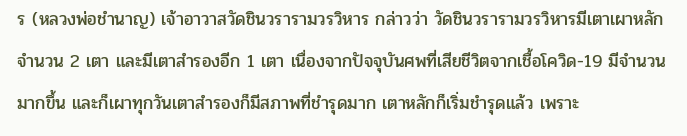ร (หลวงพ่อชำนาญ) เจ้าอาวาสวัดชินวรารามวรวิหาร กล่าวว่า วัดชินวรารามวรวิหารมีเตาเผาหลักจำนวน 2 เตา และมีเตาสำรองอีก 1 เตา เนื่องจากปัจจุบันศพที่เสียชีวิตจากเชื้อโควิด-19 มีจำนวนมากขึ้น และก็เผาทุกวันเตาสำรองก็มีสภาพที่ชำรุดมาก เตาหลักก็เริ่มชำรุดแล้ว เพราะ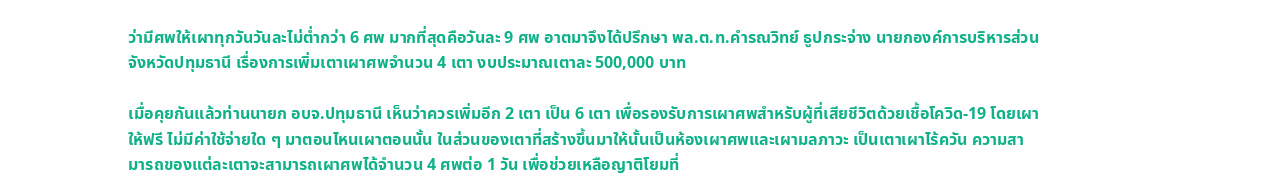ว่ามีศพให้เผาทุกวันวันละไม่ต่ำกว่า 6 ศพ มากที่สุดคือวันละ 9 ศพ อาตมาจึงได้ปรึกษา พล.ต.ท.คำรณวิทย์ ธูปกระจ่าง นายกองค์การบริหารส่วนจังหวัดปทุมธานี เรื่องการเพิ่มเตาเผาศพจำนวน 4 เตา งบประมาณเตาละ 500,000 บาท

เมื่อคุยกันแล้วท่านนายก อบจ.ปทุมธานี เห็นว่าควรเพิ่มอีก 2 เตา เป็น 6 เตา เพื่อรองรับการเผาศพสำหรับผู้ที่เสียชีวิตด้วยเชื้อโควิด-19 โดยเผาให้ฟรี ไม่มีค่าใช้จ่ายใด ๆ มาตอนไหนเผาตอนนั้น ในส่วนของเตาที่สร้างขึ้นมาให้นั้นเป็นห้องเผาศพและเผามลภาวะ เป็นเตาเผาไร้ควัน ความสามารถของแต่ละเตาจะสามารถเผาศพได้จำนวน 4 ศพต่อ 1 วัน เพื่อช่วยเหลือญาติโยมที่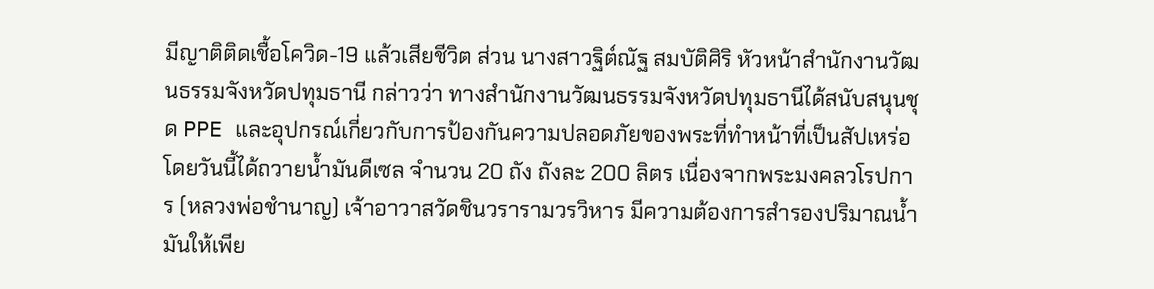มีญาติติดเชื้อโควิด-19 แล้วเสียชีวิต ส่วน นางสาวฐิต์ณัฐ สมบัติศิริ หัวหน้าสำนักงานวัฒนธรรมจังหวัดปทุมธานี กล่าวว่า ทางสำนักงานวัฒนธรรมจังหวัดปทุมธานีได้สนับสนุนชุด PPE และอุปกรณ์เกี่ยวกับการป้องกันความปลอดภัยของพระที่ทำหน้าที่เป็นสัปเหร่อ โดยวันนี้ได้ถวายน้ำมันดีเซล จำนวน 20 ถัง ถังละ 200 ลิตร เนื่องจากพระมงคลวโรปการ (หลวงพ่อชำนาญ) เจ้าอาวาสวัดชินวรารามวรวิหาร มีความต้องการสำรองปริมาณน้ำมันให้เพีย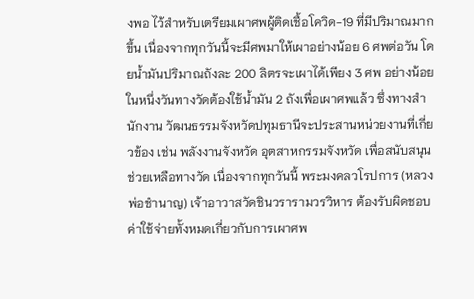งพอ ไว้สำหรับเตรียมเผาศพผู้ติดเชื้อโควิด-19 ที่มีปริมาณมากขึ้น เนื่องจากทุกวันนี้จะมีศพมาให้เผาอย่างน้อย 6 ศพต่อวัน โดยน้ำมันปริมาณถังละ 200 ลิตรจะเผาได้เพียง 3 ศพ อย่างน้อยในหนึ่งวันทางวัดต้องใช้น้ำมัน 2 ถังเพื่อเผาศพแล้ว ซึ่งทางสำนักงาน วัฒนธรรมจังหวัดปทุมธานีจะประสานหน่วยงานที่เกี่ยวข้อง เช่น พลังงานจังหวัด อุตสาหกรรมจังหวัด เพื่อสนับสนุนช่วยเหลือทางวัด เนื่องจากทุกวันนี้ พระมงคลวโรปการ (หลวงพ่อชำนาญ) เจ้าอาวาสวัดชินวรารามวรวิหาร ต้องรับผิดชอบค่าใช้จ่ายทั้งหมดเกี่ยวกับการเผาศพ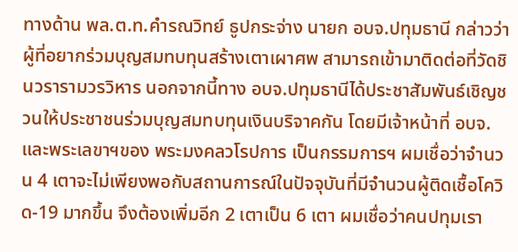ทางด้าน พล.ต.ท.คำรณวิทย์ ธูปกระจ่าง นายก อบจ.ปทุมธานี กล่าวว่า ผู้ที่อยากร่วมบุญสมทบทุนสร้างเตาเผาศพ สามารถเข้ามาติดต่อที่วัดชินวรารามวรวิหาร นอกจากนี้ทาง อบจ.ปทุมธานีได้ประชาสัมพันธ์เชิญชวนให้ประชาชนร่วมบุญสมทบทุนเงินบริจาคกัน โดยมีเจ้าหน้าที่ อบจ.และพระเลขาฯของ พระมงคลวโรปการ เป็นกรรมการฯ ผมเชื่อว่าจำนวน 4 เตาจะไม่เพียงพอกับสถานการณ์ในปัจจุบันที่มีจำนวนผู้ติดเชื้อโควิด-19 มากขึ้น จึงต้องเพิ่มอีก 2 เตาเป็น 6 เตา ผมเชื่อว่าคนปทุมเรา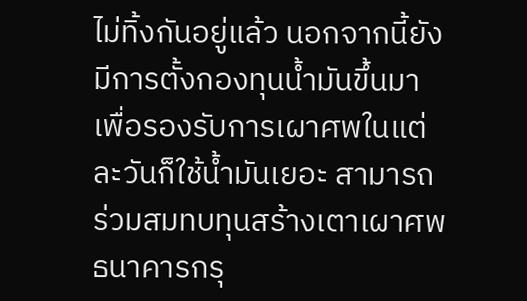ไม่ทิ้งกันอยู่แล้ว นอกจากนี้ยังมีการตั้งกองทุนน้ำมันขึ้นมา เพื่อรองรับการเผาศพในแต่ละวันก็ใช้น้ำมันเยอะ สามารถร่วมสมทบทุนสร้างเตาเผาศพ ธนาคารกรุ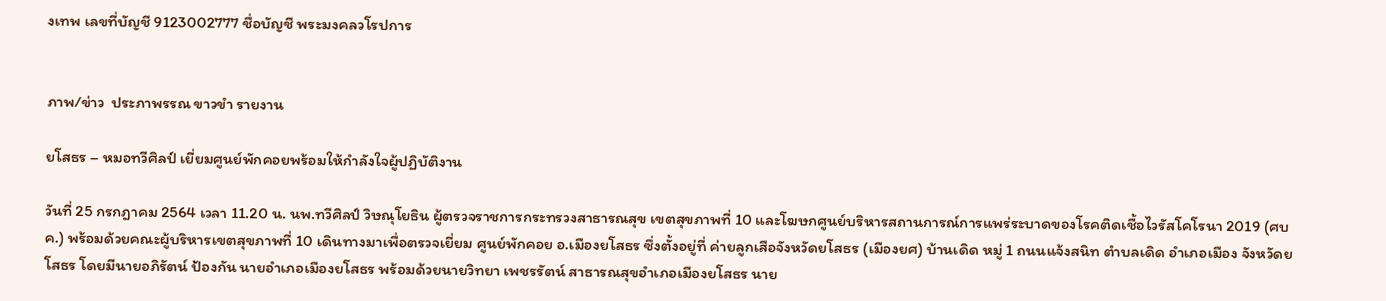งเทพ เลขที่บัญชี 9123002777 ชื่อบัญชี พระมงคลวโรปการ


ภาพ/ข่าว  ประภาพรรณ ขาวขำ รายงาน

ยโสธร – หมอทวีศิลป์ เยี่ยมศูนย์พักคอยพร้อมให้กำลังใจผู้ปฏิบัติงาน

วันที่ 25 กรกฎาคม 2564 เวลา 11.20 น. นพ.ทวีศิลป์ วิษณุโยธิน ผู้ตรวจราชการกระทรวงสาธารณสุข เขตสุขภาพที่ 10 และโฆษกศูนย์บริหารสถานการณ์การแพร่ระบาดของโรคติดเชื้อไวรัสโคโรนา 2019 (ศบค.) พร้อมด้วยคณะผู้บริหารเขตสุขภาพที่ 10 เดินทางมาเพื่อตรวจเยี่ยม ศูนย์พักคอย อ.เมืองยโสธร ซึ่งตั้งอยู่ที่ ค่ายลูกเสือจังหวัดยโสธร (เมืองยศ) บ้านเดิด หมู่ 1 ถนนแจ้งสนิท ตำบลเดิด อำเภอเมือง จังหวัดยโสธร โดยมีนายอภิรัตน์ ป้องกัน นายอำเภอเมืองยโสธร พร้อมด้วยนายวิทยา เพชรรัตน์ สาธารณสุขอำเภอเมืองยโสธร นาย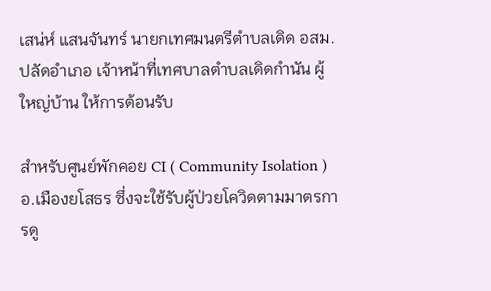เสน่ห์ แสนจันทร์ นายกเทศมนตรีตำบลเดิด อสม. ปลัดอำเภอ เจ้าหน้าที่เทศบาลตำบลเดิดกำนัน ผู้ใหญ่บ้าน ให้การต้อนรับ

สำหรับศูนย์พักคอย CI ( Community Isolation ) อ.เมืองยโสธร ซึ่งจะใช้รับผู้ป่วยโควิดตามมาตรการดู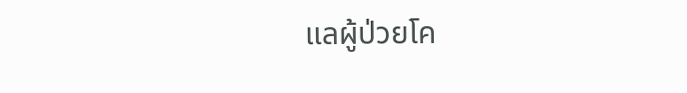แลผู้ป่วยโค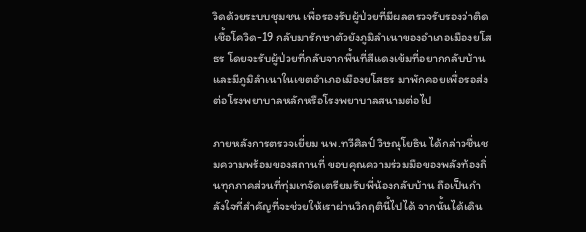วิดด้วยระบบชุมชน เพื่อรองรับผู้ป่วยที่มีผลตรวจรับรองว่าติดเชื้อโควิด-19 กลับมารักษาตัวยังภูมิลำเนาของอำเภอเมืองยโสธร โดยจะรับผู้ป่วยที่กลับจากพื้นที่สีแดงเข้มที่อยากกลับบ้านและมีภูมิลำเนาในเขตอำเภอเมืองยโสธร มาพักคอยเพื่อรอส่งต่อโรงพยาบาลหลักหรือโรงพยาบาลสนามต่อไป

ภายหลังการตรวจเยี่ยม นพ.ทวีศิลป์ วิษณุโยธิน ได้กล่าวชื่นชมความพร้อมของสถานที่ ขอบคุณความร่วมมือของพลังท้องถิ่นทุกภาคส่วนที่ทุ่มเทจัดเตรียมรับพี่น้องกลับบ้าน ถือเป็นกำลังใจที่สำคัญที่จะช่วยให้เราผ่านวิกฤตินี้ไปได้ จากนั้นได้เดิน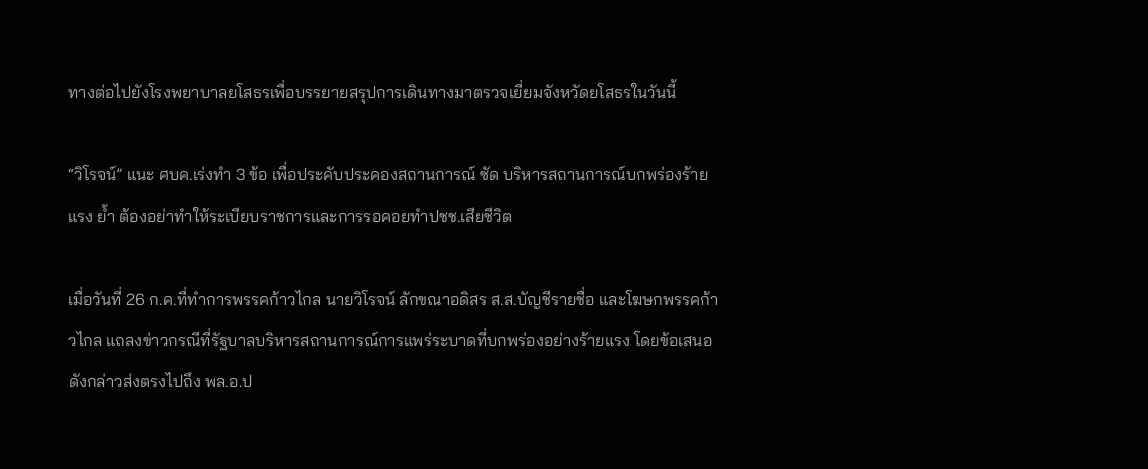ทางต่อไปยังโรงพยาบาลยโสธรเพื่อบรรยายสรุปการเดินทางมาตรวจเยี่ยมจังหวัดยโสธรในวันนี้

“วิโรจน์” แนะ ศบค.เร่งทำ 3 ข้อ เพื่อประคับประคองสถานการณ์ ซัด บริหารสถานการณ์บกพร่องร้ายแรง ย้ำ ต้องอย่าทำให้ระเบียบราชการและการรอคอยทำปชช.เสียชีวิต

เมื่อวันที่ 26 ก.ค.ที่ทำการพรรคก้าวไกล นายวิโรจน์ ลักขณาอดิสร ส.ส.บัญชีรายชื่อ และโฆษกพรรคก้าวไกล แถลงข่าวกรณีที่รัฐบาลบริหารสถานการณ์การแพร่ระบาดที่บกพร่องอย่างร้ายแรง โดยข้อเสนอดังกล่าวส่งตรงไปถึง พล.อ.ป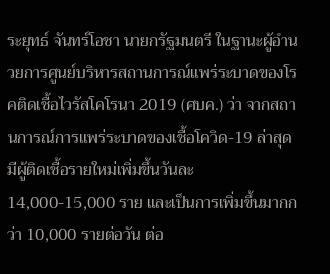ระยุทธ์ จันทร์โอชา นายกรัฐมนตรี ในฐานะผู้อำนวยการศูนย์บริหารสถานการณ์แพร่ระบาดของโรคติดเชื้อไวรัสโคโรนา 2019 (ศบค.) ว่า จากสถานการณ์การแพร่ระบาดของเชื้อโควิด-19 ล่าสุด มีผู้ติดเชื้อรายใหม่เพิ่มขึ้นวันละ 14,000-15,000 ราย และเป็นการเพิ่มขึ้นมากกว่า 10,000 รายต่อวัน ต่อ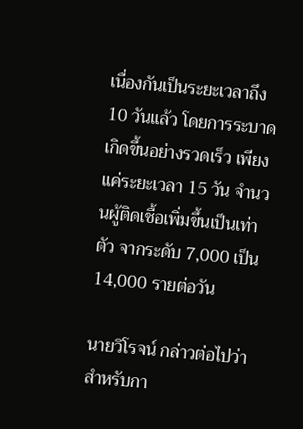เนื่องกันเป็นระยะเวลาถึง 10 วันแล้ว โดยการระบาดเกิดขึ้นอย่างรวดเร็ว เพียงแค่ระยะเวลา 15 วัน จำนวนผู้ติดเชื้อเพิ่มขึ้นเป็นเท่าตัว จากระดับ 7,000 เป็น 14,000 รายต่อวัน

นายวิโรจน์ กล่าวต่อไปว่า สำหรับกา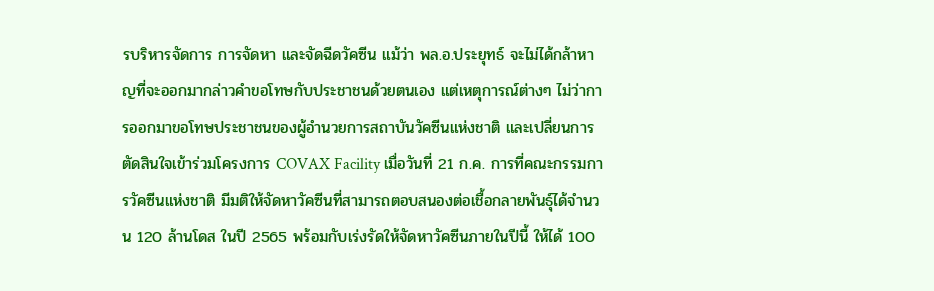รบริหารจัดการ การจัดหา และจัดฉีดวัคซีน แม้ว่า พล.อ.ประยุทธ์ จะไม่ได้กล้าหาญที่จะออกมากล่าวคำขอโทษกับประชาชนด้วยตนเอง แต่เหตุการณ์ต่างๆ ไม่ว่าการออกมาขอโทษประชาชนของผู้อำนวยการสถาบันวัคซีนแห่งชาติ และเปลี่ยนการตัดสินใจเข้าร่วมโครงการ COVAX Facility เมื่อวันที่ 21 ก.ค. การที่คณะกรรมการวัคซีนแห่งชาติ มีมติให้จัดหาวัคซีนที่สามารถตอบสนองต่อเชื้อกลายพันธุ์ได้จำนวน 120 ล้านโดส ในปี 2565 พร้อมกับเร่งรัดให้จัดหาวัคซีนภายในปีนี้ ให้ได้ 100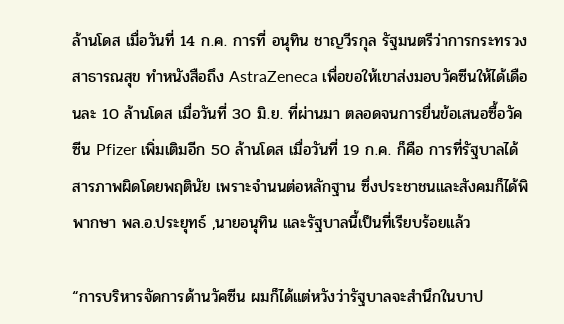ล้านโดส เมื่อวันที่ 14 ก.ค. การที่ อนุทิน ชาญวีรกุล รัฐมนตรีว่าการกระทรวงสาธารณสุข ทำหนังสือถึง AstraZeneca เพื่อขอให้เขาส่งมอบวัคซีนให้ได้เดือนละ 10 ล้านโดส เมื่อวันที่ 30 มิ.ย. ที่ผ่านมา ตลอดจนการยื่นข้อเสนอซื้อวัคซีน Pfizer เพิ่มเติมอีก 50 ล้านโดส เมื่อวันที่ 19 ก.ค. ก็คือ การที่รัฐบาลได้สารภาพผิดโดยพฤตินัย เพราะจำนนต่อหลักฐาน ซึ่งประชาชนและสังคมก็ได้พิพากษา พล.อ.ประยุทธ์ ,นายอนุทิน และรัฐบาลนี้เป็นที่เรียบร้อยแล้ว

“การบริหารจัดการด้านวัคซีน ผมก็ได้แต่หวังว่ารัฐบาลจะสำนึกในบาป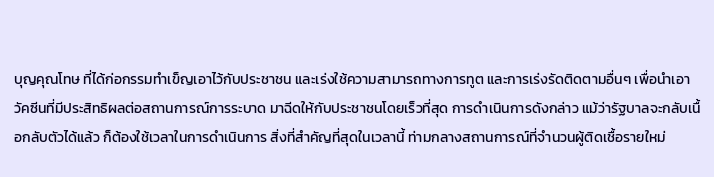บุญคุณโทษ ที่ได้ก่อกรรมทำเข็ญเอาไว้กับประชาชน และเร่งใช้ความสามารถทางการทูต และการเร่งรัดติดตามอื่นๆ เพื่อนำเอาวัคซีนที่มีประสิทธิผลต่อสถานการณ์การระบาด มาฉีดให้กับประชาชนโดยเร็วที่สุด การดำเนินการดังกล่าว แม้ว่ารัฐบาลจะกลับเนื้อกลับตัวได้แล้ว ก็ต้องใช้เวลาในการดำเนินการ สิ่งที่สำคัญที่สุดในเวลานี้ ท่ามกลางสถานการณ์ที่จำนวนผู้ติดเชื้อรายใหม่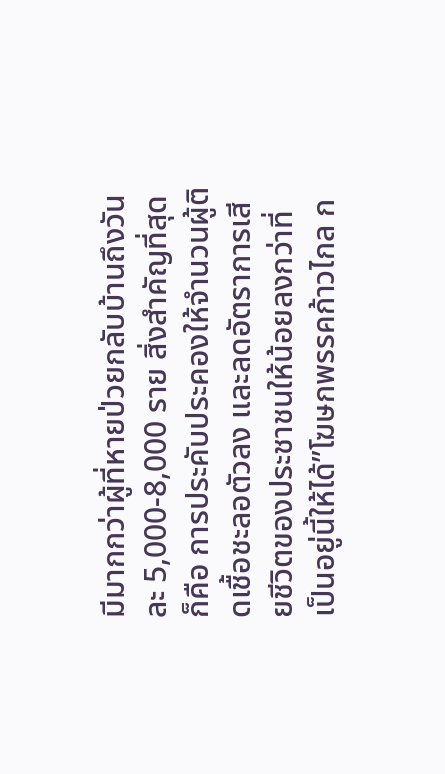มีมากกว่าผู้ที่หายป่วยกลับบ้านถึงวันละ 5,000-8,000 ราย สิ่งสำคัญที่สุดก็คือ การประคับประคองให้จำนวนผู้ติดเชื้อชะลอตัวลง และลดอัตราการเสียชีวิตของประชาชนให้น้อยลงกว่าที่เป็นอยู่นี้ให้ได้”โฆษกพรรคก้าวไกล ก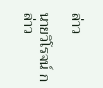ล่าว

นายวิโรจน์ กล่าว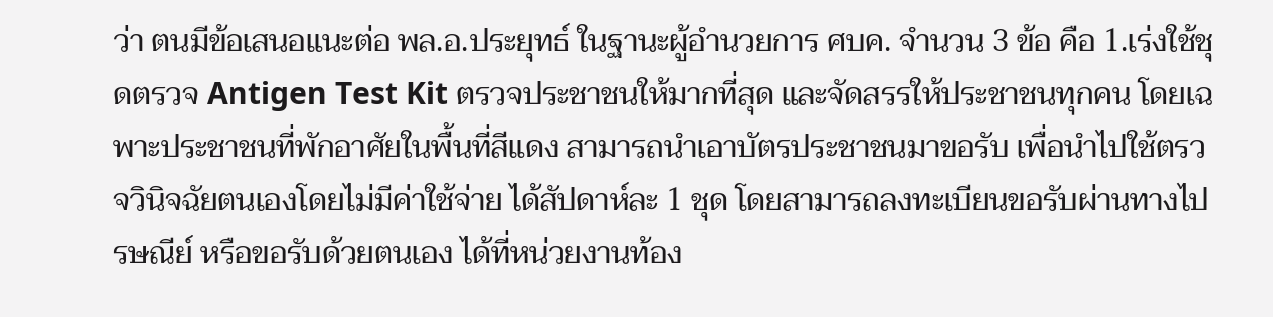ว่า ตนมีข้อเสนอแนะต่อ พล.อ.ประยุทธ์ ในฐานะผู้อำนวยการ ศบค. จำนวน 3 ข้อ คือ 1.เร่งใช้ชุดตรวจ Antigen Test Kit ตรวจประชาชนให้มากที่สุด และจัดสรรให้ประชาชนทุกคน โดยเฉพาะประชาชนที่พักอาศัยในพื้นที่สีแดง สามารถนำเอาบัตรประชาชนมาขอรับ เพื่อนำไปใช้ตรวจวินิจฉัยตนเองโดยไม่มีค่าใช้จ่าย ได้สัปดาห์ละ 1 ชุด โดยสามารถลงทะเบียนขอรับผ่านทางไปรษณีย์ หรือขอรับด้วยตนเอง ได้ที่หน่วยงานท้อง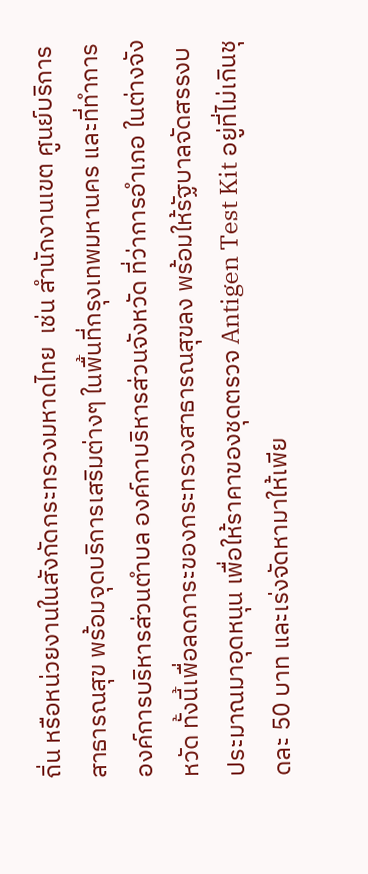ถิ่น หรือหน่วยงานในสังกัดกระทรวงมหาดไทย  เช่น สำนักงานเขต ศูนย์บริการสาธารณสุข พร้อมจุดบริการเสริมต่างๆ ในพื้นที่กรุงเทพมหานคร และที่ทำการองค์การบริหารส่วนตำบล องค์กาบริหารส่วนจังหวัด ที่ว่าการอำเภอ ในต่างจังหวัด ทั้งนี้เพื่อลดภาระของกระทรวงสาธารณสุขลง พร้อมให้รัฐบาลจัดสรรงบประมาณมาอุดหนุน เพื่อให้ราคาของชุดตรวจ Antigen Test Kit อยู่ที่ไม่เกินชุดละ 50 บาท และเร่งจัดหามาให้เพีย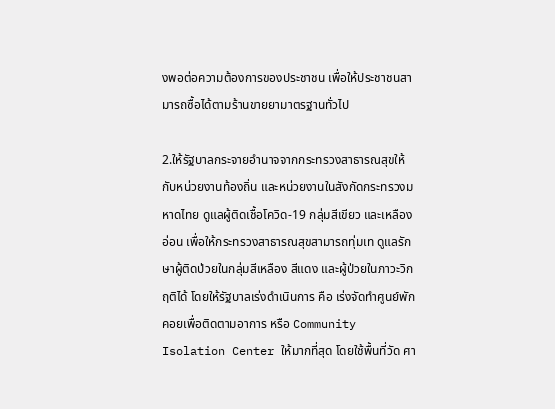งพอต่อความต้องการของประชาชน เพื่อให้ประชาชนสามารถซื้อได้ตามร้านขายยามาตรฐานทั่วไป

2.ให้รัฐบาลกระจายอำนาจจากกระทรวงสาธารณสุขให้กับหน่วยงานท้องถิ่น และหน่วยงานในสังกัดกระทรวงมหาดไทย ดูแลผู้ติดเชื้อโควิด-19 กลุ่มสีเขียว และเหลืองอ่อน เพื่อให้กระทรวงสาธารณสุขสามารถทุ่มเท ดูแลรักษาผู้ติดป่วยในกลุ่มสีเหลือง สีแดง และผู้ป่วยในภาวะวิกฤติได้ โดยให้รัฐบาลเร่งดำเนินการ คือ เร่งจัดทำศูนย์พักคอยเพื่อติดตามอาการ หรือ Community Isolation Center ให้มากที่สุด โดยใช้พื้นที่วัด ศา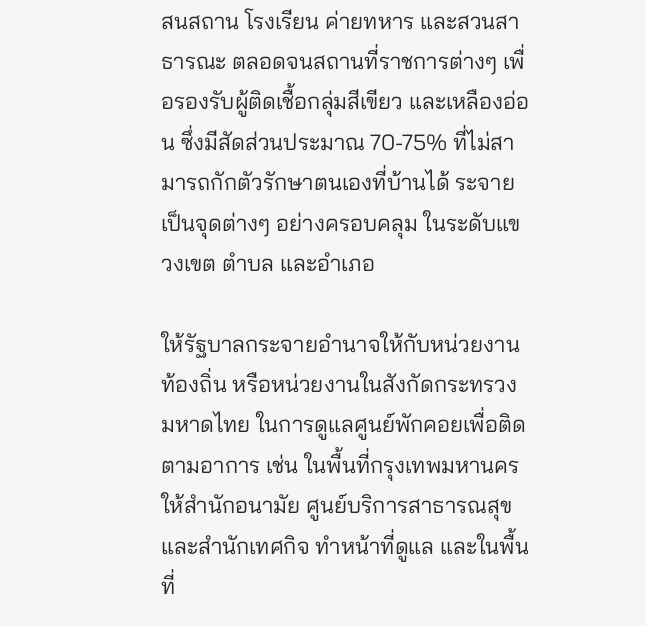สนสถาน โรงเรียน ค่ายทหาร และสวนสาธารณะ ตลอดจนสถานที่ราชการต่างๆ เพื่อรองรับผู้ติดเชื้อกลุ่มสีเขียว และเหลืองอ่อน ซึ่งมีสัดส่วนประมาณ 70-75% ที่ไม่สามารถกักตัวรักษาตนเองที่บ้านได้ ระจายเป็นจุดต่างๆ อย่างครอบคลุม ในระดับแขวงเขต ตำบล และอำเภอ

ให้รัฐบาลกระจายอำนาจให้กับหน่วยงานท้องถิ่น หรือหน่วยงานในสังกัดกระทรวงมหาดไทย ในการดูแลศูนย์พักคอยเพื่อติดตามอาการ เช่น ในพื้นที่กรุงเทพมหานคร ให้สำนักอนามัย ศูนย์บริการสาธารณสุข และสำนักเทศกิจ ทำหน้าที่ดูแล และในพื้นที่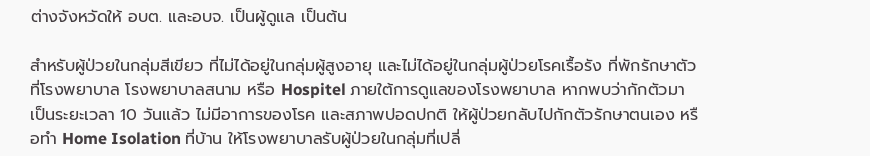ต่างจังหวัดให้ อบต. และอบจ. เป็นผู้ดูแล เป็นต้น

สำหรับผู้ป่วยในกลุ่มสีเขียว ที่ไม่ได้อยู่ในกลุ่มผู้สูงอายุ และไม่ได้อยู่ในกลุ่มผู้ป่วยโรคเรื้อรัง ที่พักรักษาตัวที่โรงพยาบาล โรงพยาบาลสนาม หรือ Hospitel ภายใต้การดูแลของโรงพยาบาล หากพบว่ากักตัวมาเป็นระยะเวลา 10 วันแล้ว ไม่มีอาการของโรค และสภาพปอดปกติ ให้ผู้ป่วยกลับไปกักตัวรักษาตนเอง หรือทำ Home Isolation ที่บ้าน ให้โรงพยาบาลรับผู้ป่วยในกลุ่มที่เปลี่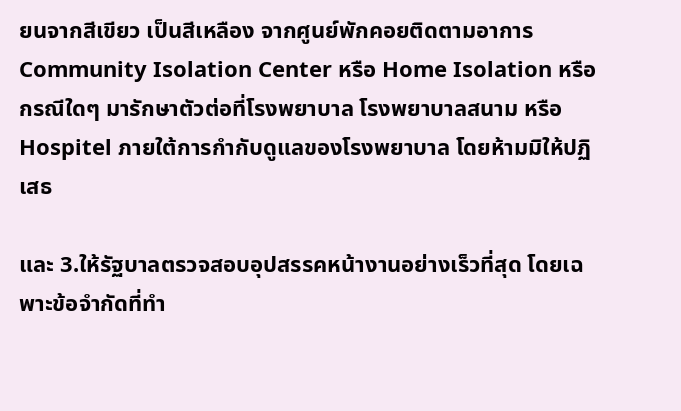ยนจากสีเขียว เป็นสีเหลือง จากศูนย์พักคอยติดตามอาการ Community Isolation Center หรือ Home Isolation หรือกรณีใดๆ มารักษาตัวต่อที่โรงพยาบาล โรงพยาบาลสนาม หรือ Hospitel ภายใต้การกำกับดูแลของโรงพยาบาล โดยห้ามมิให้ปฏิเสธ

และ 3.ให้รัฐบาลตรวจสอบอุปสรรคหน้างานอย่างเร็วที่สุด โดยเฉพาะข้อจำกัดที่ทำ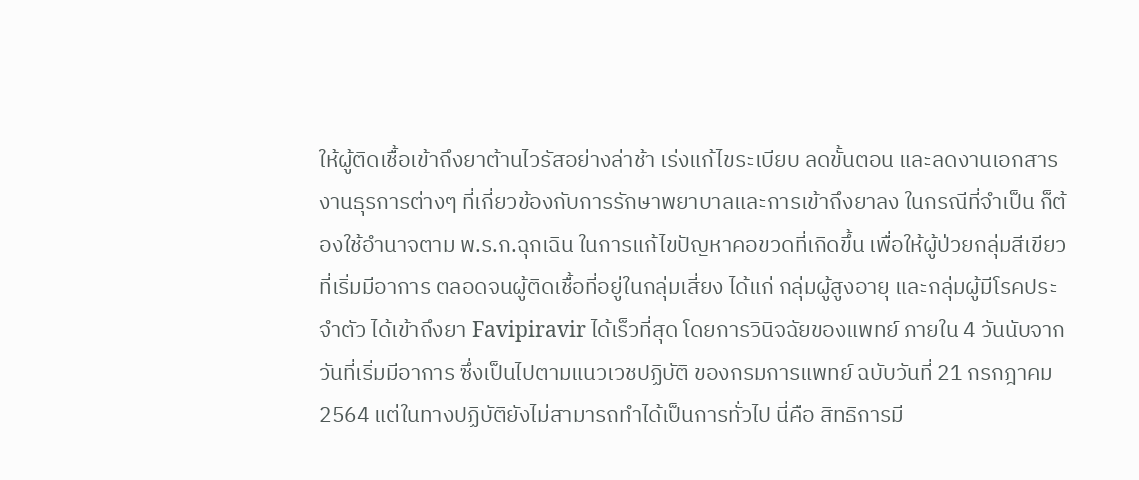ให้ผู้ติดเชื้อเข้าถึงยาต้านไวรัสอย่างล่าช้า เร่งแก้ไขระเบียบ ลดขั้นตอน และลดงานเอกสารงานธุรการต่างๆ ที่เกี่ยวข้องกับการรักษาพยาบาลและการเข้าถึงยาลง ในกรณีที่จำเป็น ก็ต้องใช้อำนาจตาม พ.ร.ก.ฉุกเฉิน ในการแก้ไขปัญหาคอขวดที่เกิดขึ้น เพื่อให้ผู้ป่วยกลุ่มสีเขียว ที่เริ่มมีอาการ ตลอดจนผู้ติดเชื้อที่อยู่ในกลุ่มเสี่ยง ได้แก่ กลุ่มผู้สูงอายุ และกลุ่มผู้มีโรคประจำตัว ได้เข้าถึงยา Favipiravir ได้เร็วที่สุด โดยการวินิจฉัยของแพทย์ ภายใน 4 วันนับจากวันที่เริ่มมีอาการ ซึ่งเป็นไปตามแนวเวชปฏิบัติ ของกรมการแพทย์ ฉบับวันที่ 21 กรกฎาคม 2564 แต่ในทางปฏิบัติยังไม่สามารถทำได้เป็นการทั่วไป นี่คือ สิทธิการมี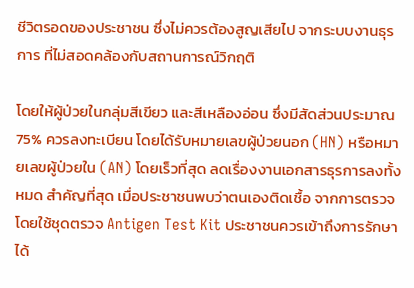ชีวิตรอดของประชาชน ซึ่งไม่ควรต้องสูญเสียไป จากระบบงานธุรการ ที่ไม่สอดคล้องกับสถานการณ์วิกฤติ

โดยให้ผู้ป่วยในกลุ่มสีเขียว และสีเหลืองอ่อน ซึ่งมีสัดส่วนประมาณ 75% ควรลงทะเบียน โดยได้รับหมายเลขผู้ป่วยนอก (HN) หรือหมายเลขผู้ป่วยใน (AN) โดยเร็วที่สุด ลดเรื่องงานเอกสารธุรการลงทั้งหมด สำคัญที่สุด เมื่อประชาชนพบว่าตนเองติดเชื้อ จากการตรวจโดยใช้ชุดตรวจ Antigen Test Kit ประชาชนควรเข้าถึงการรักษาได้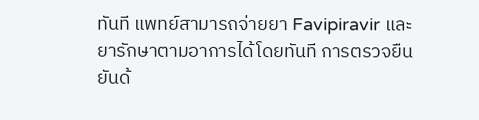ทันที แพทย์สามารถจ่ายยา Favipiravir และยารักษาตามอาการได้โดยทันที การตรวจยืนยันด้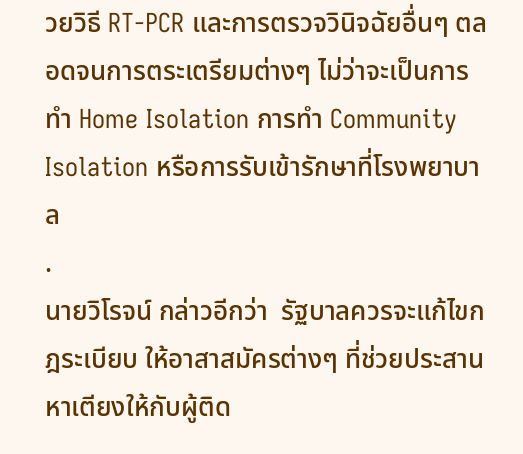วยวิธี RT-PCR และการตรวจวินิจฉัยอื่นๆ ตลอดจนการตระเตรียมต่างๆ ไม่ว่าจะเป็นการทำ Home Isolation การทำ Community Isolation หรือการรับเข้ารักษาที่โรงพยาบาล
.
นายวิโรจน์ กล่าวอีกว่า  รัฐบาลควรจะแก้ไขกฎระเบียบ ให้อาสาสมัครต่างๆ ที่ช่วยประสานหาเตียงให้กับผู้ติด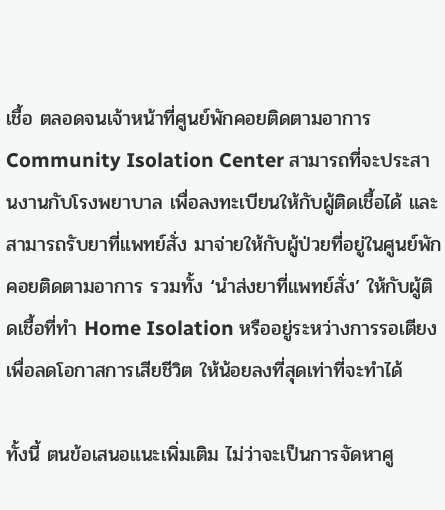เชื้อ ตลอดจนเจ้าหน้าที่ศูนย์พักคอยติดตามอาการ Community Isolation Center สามารถที่จะประสานงานกับโรงพยาบาล เพื่อลงทะเบียนให้กับผู้ติดเชื้อได้ และสามารถรับยาที่แพทย์สั่ง มาจ่ายให้กับผู้ป่วยที่อยู่ในศูนย์พักคอยติดตามอาการ รวมทั้ง ‘นำส่งยาที่แพทย์สั่ง’ ให้กับผู้ติดเชื้อที่ทำ Home Isolation หรืออยู่ระหว่างการรอเตียง เพื่อลดโอกาสการเสียชีวิต ให้น้อยลงที่สุดเท่าที่จะทำได้

ทั้งนี้ ตนข้อเสนอแนะเพิ่มเติม ไม่ว่าจะเป็นการจัดหาศู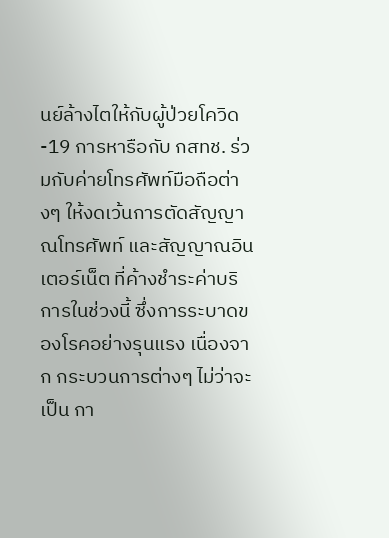นย์ล้างไตให้กับผู้ป่วยโควิด-19 การหารือกับ กสทช. ร่วมกับค่ายโทรศัพท์มือถือต่างๆ ให้งดเว้นการตัดสัญญาณโทรศัพท์ และสัญญาณอินเตอร์เน็ต ที่ค้างชำระค่าบริการในช่วงนี้ ซึ่งการระบาดของโรคอย่างรุนแรง เนื่องจาก กระบวนการต่างๆ ไม่ว่าจะเป็น กา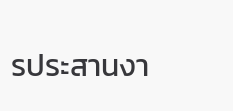รประสานงา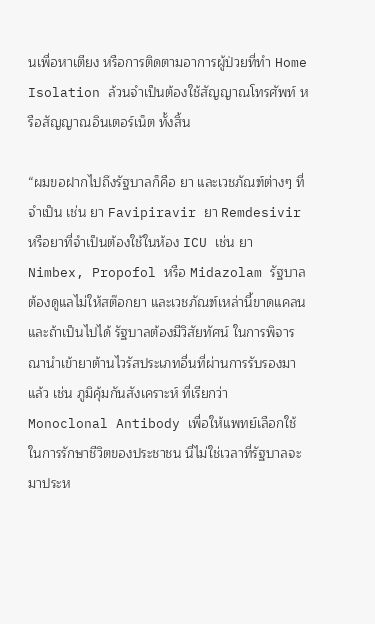นเพื่อหาเตียง หรือการติดตามอาการผู้ป่วยที่ทำ Home Isolation ล้วนจำเป็นต้องใช้สัญญาณโทรศัพท์ หรือสัญญาณอินเตอร์เน็ต ทั้งสิ้น

“ผมขอฝากไปถึงรัฐบาลก็คือ ยา และเวชภัณฑ์ต่างๆ ที่จำเป็น เช่น ยา Favipiravir ยา Remdesivir หรือยาที่จำเป็นต้องใช้ในห้อง ICU เช่น ยา Nimbex, Propofol หรือ Midazolam รัฐบาลต้องดูแลไม่ให้สต๊อกยา และเวชภัณฑ์เหล่านี้ขาดแคลน และถ้าเป็นไปได้ รัฐบาลต้องมีวิสัยทัศน์ ในการพิจารณานำเข้ายาต้านไวรัสประเภทอื่นที่ผ่านการรับรองมาแล้ว เช่น ภูมิคุ้มกันสังเคราะห์ ที่เรียกว่า Monoclonal Antibody เพื่อให้แพทย์เลือกใช้ในการรักษาชีวิตของประชาชน นี่ไม่ใช่เวลาที่รัฐบาลจะมาประห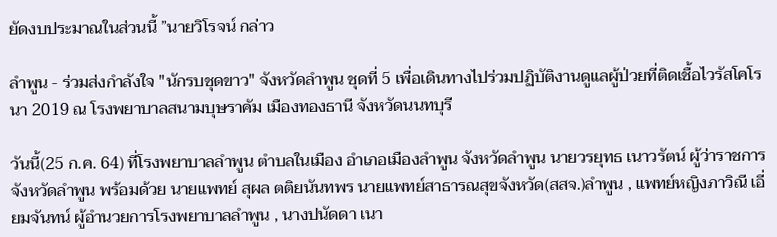ยัดงบประมาณในส่วนนี้ ”นายวิโรจน์ กล่าว

ลำพูน - ร่วมส่งกำลังใจ "นักรบชุดขาว" จังหวัดลำพูน ชุดที่ 5 เพื่อเดินทางไปร่วมปฏิบัติงานดูแลผู้ป่วยที่ติดเชื้อไวรัสโคโรนา 2019 ณ โรงพยาบาลสนามบุษราคัม เมืองทองธานี จังหวัดนนทบุรี

วันนี้(25 ก.ค. 64) ที่โรงพยาบาลลำพูน ตำบลในเมือง อำเภอเมืองลำพูน จังหวัดลำพูน นายวรยุทธ เนาวรัตน์ ผู้ว่าราชการจังหวัดลำพูน พร้อมด้วย นายแพทย์ สุผล ตติยนันทพร นายแพทย์สาธารณสุขจังหวัด(สสจ.)ลำพูน , แพทย์หญิงภาวิณี เอี่ยมจันทน์ ผู้อำนวยการโรงพยาบาลลำพูน , นางปนัดดา เนา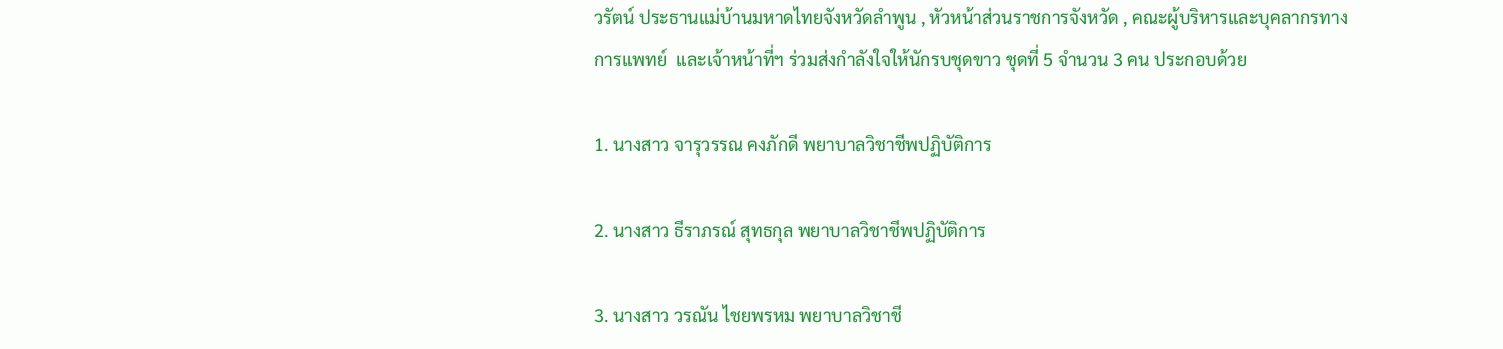วรัตน์ ประธานแม่บ้านมหาดไทยจังหวัดลำพูน , หัวหน้าส่วนราชการจังหวัด , คณะผู้บริหารและบุคลากรทางการแพทย์  และเจ้าหน้าที่ฯ ร่วมส่งกำลังใจให้นักรบชุดขาว ชุดที่ 5 จำนวน 3 คน ประกอบด้วย

1. นางสาว จารุวรรณ คงภักดี พยาบาลวิชาชีพปฏิบัติการ

2. นางสาว ธีราภรณ์ สุทธกุล พยาบาลวิชาชีพปฏิบัติการ

3. นางสาว วรณัน ไชยพรหม พยาบาลวิชาชี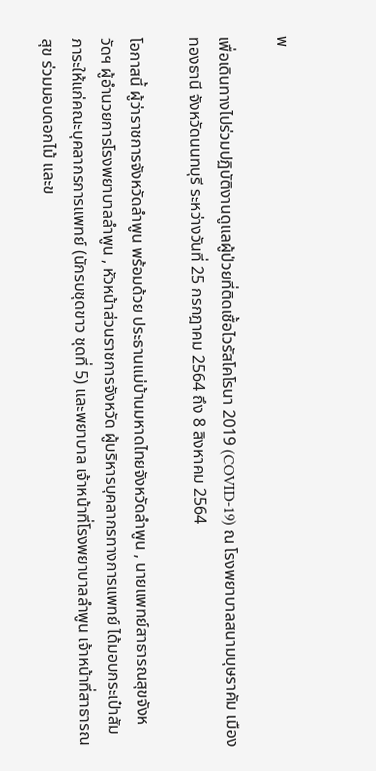พ

เพื่อเดินทางไปร่วมปฏิบัติงานดูแลผู้ป่วยที่ติดเชื้อไวรัสโคโรนา 2019 (COVID-19) ณ โรงพยาบาลสนามบุษราคัม เมืองทองธานี จังหวัดนนทบุรี ระหว่างวันที่ 25 กรกฎาคม 2564 ถึง 8 สิงหาคม 2564

โอกาสนี้ ผู้ว่าราชการจังหวัดลำพูน พร้อมด้วย ประธานแม่บ้านมหาดไทยจังหวัดลำพูน , นายแพทย์สาธารณสุขจังหวัดฯ ผู้อำนวยการโรงพยาบาลลำพูน , หัวหน้าส่วนราชการจังหวัด ผู้บริหารบุคลากรทางการแพทย์ ได้มอบกระเป๋าสัมภาระให้แก่คณะบุคลากรการแพทย์ (นักรบชุดขาว ชุดที่ 5) และพยาบาล เจ้าหน้าที่โรงพยาบาลลำพูน เจ้าหน้าที่สาธารณสุข ร่วมมอบดอกไม้ และข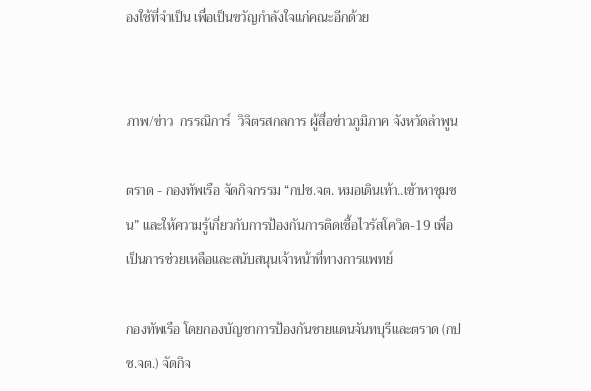องใช้ที่จำเป็น เพื่อเป็นขวัญกำลังใจแก่คณะอีกด้วย


ภาพ/ข่าว  กรรณิการ์  วิจิตรสกลการ ผู้สื่อข่าวภูมิภาค จังหวัดลำพูน

ตราด - กองทัพเรือ จัดกิจกรรม “กปช.จต. หมอเดินเท้า..เข้าหาชุมชน” และให้ความรู้เกี่ยวกับการป้องกันการติดเชื้อไวรัสโควิด-19 เพื่อเป็นการช่วยเหลือและสนับสนุนเจ้าหน้าที่ทางการแพทย์

กองทัพเรือ โดยกองบัญชาการป้องกันชายแดนจันทบุรีและตราด (กปช.จต.) จัดกิจ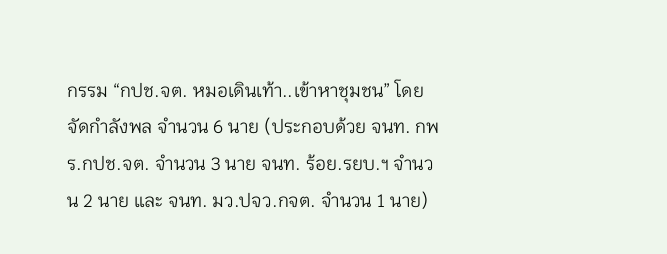กรรม “กปช.จต. หมอเดินเท้า..เข้าหาชุมชน” โดยจัดกำลังพล จำนวน 6 นาย (ประกอบด้วย จนท. กพร.กปช.จต. จำนวน 3 นาย จนท. ร้อย.รยบ.ฯ จำนวน 2 นาย และ จนท. มว.ปจว.กจต. จำนวน 1 นาย)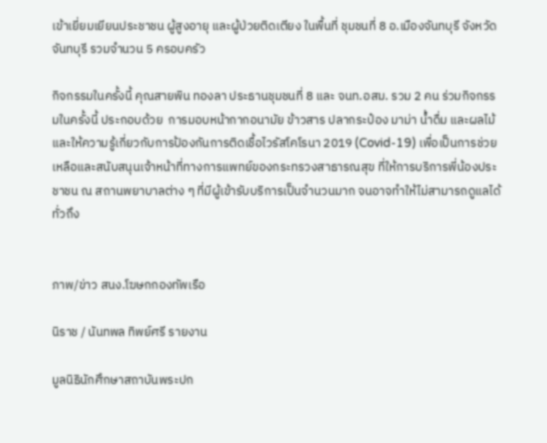เข้าเยี่ยมเยียนประชาชน ผู้สูงอายุ และผู้ป่วยติดเตียง ในพื้นที่ ชุมชนที่ 8 อ.เมืองจันทบุรี จังหวัดจันทบุรี รวมจำนวน 5 ครอบครัว

กิจกรรมในครั้งนี้ คุณสายพิน ทองลา ประธานชุมชนที่ 8 และ จนท.อสม. รวม 2 คน ร่วมกิจกรรมในครั้งนี้ ประกอบด้วย  การมอบหน้ากากอนามัย ข้าวสาร ปลากระป๋อง มาม่า น้ำดื่ม และผลไม้ และให้ความรู้เกี่ยวกับการป้องกันการติดเชื้อไวรัสโคโรนา 2019 (Covid-19) เพื่อเป็นการช่วยเหลือและสนับสนุนเจ้าหน้าที่ทางการแพทย์ของกระทรวงสาธารณสุข ที่ให้การบริการพี่น้องประชาชน ณ สถานพยาบาลต่าง ๆ ที่มีผู้เข้ารับบริการเป็นจำนวนมาก จนอาจทำให้ไม่สามารถดูแลได้ทั่วถึง


ภาพ/ข่าว สนง.โฆษกกองทัพเรือ

นิราช / นันทพล ทิพย์ศรี รายงาน

มูลนิธินักศึกษาสถาบันพระปก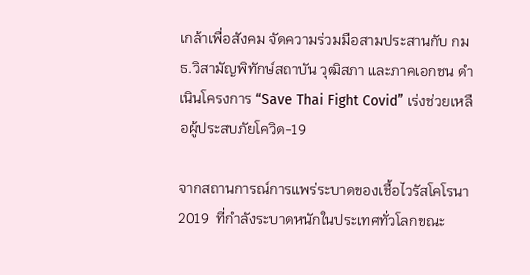เกล้าเพื่อสังคม จัดความร่วมมือสามประสานกับ กมธ.วิสามัญพิทักษ์สถาบัน วุฒิสภา และภาคเอกชน ดำเนินโครงการ “Save Thai Fight Covid” เร่งช่วยเหลือผู้ประสบภัยโควิด-19

จากสถานการณ์การแพร่ระบาดของเชื้อไวรัสโคโรนา 2019  ที่กำลังระบาดหนักในประเทศทั่วโลกขณะ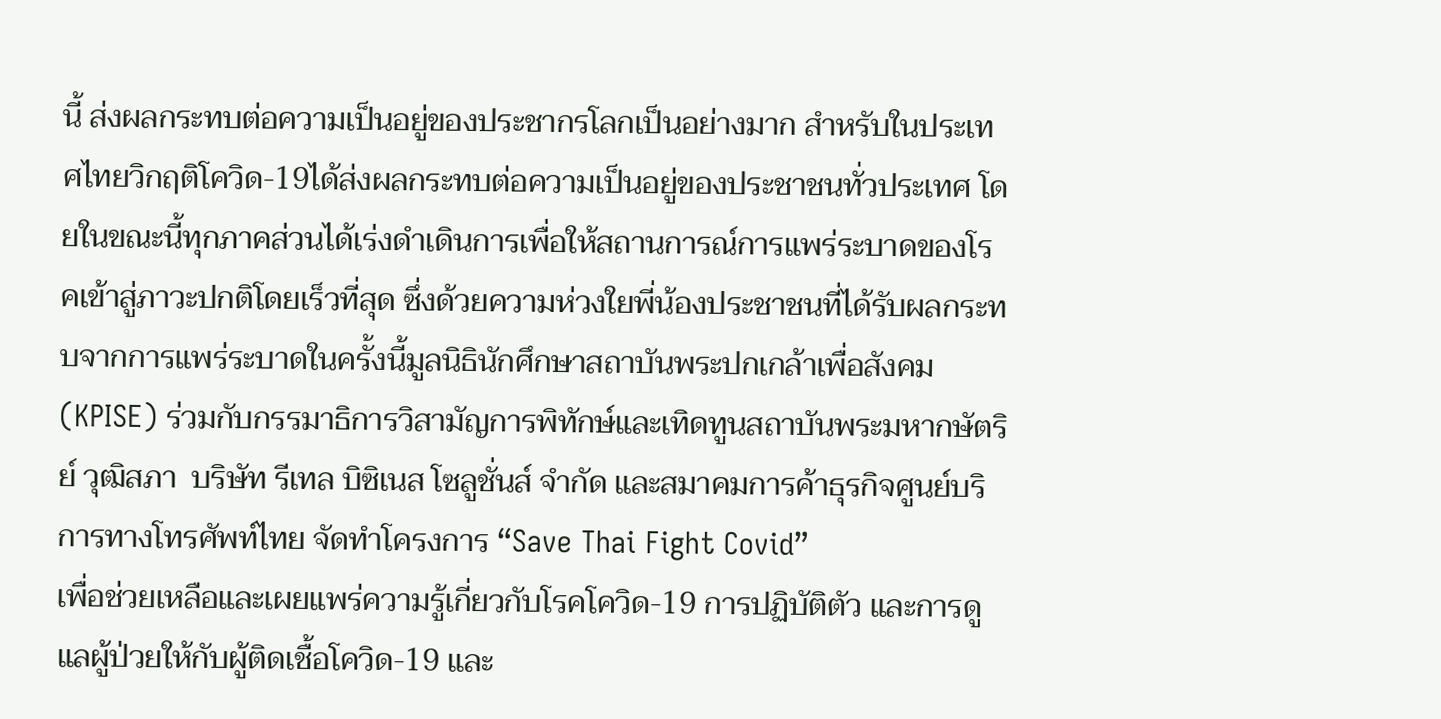นี้ ส่งผลกระทบต่อความเป็นอยู่ของประชากรโลกเป็นอย่างมาก สำหรับในประเทศไทยวิกฤติโควิด-19ได้ส่งผลกระทบต่อความเป็นอยู่ของประชาชนทั่วประเทศ โดยในขณะนี้ทุกภาคส่วนได้เร่งดำเดินการเพื่อให้สถานการณ์การแพร่ระบาดของโรคเข้าสู่ภาวะปกติโดยเร็วที่สุด ซึ่งด้วยความห่วงใยพี่น้องประชาชนที่ได้รับผลกระทบจากการแพร่ระบาดในครั้งนี้มูลนิธินักศึกษาสถาบันพระปกเกล้าเพื่อสังคม (KPISE) ร่วมกับกรรมาธิการวิสามัญการพิทักษ์และเทิดทูนสถาบันพระมหากษัตริย์ วุฒิสภา  บริษัท รีเทล บิซิเนส โซลูชั่นส์ จำกัด และสมาคมการค้าธุรกิจศูนย์บริการทางโทรศัพท์ไทย จัดทำโครงการ “Save Thai Fight Covid”
เพื่อช่วยเหลือและเผยแพร่ความรู้เกี่ยวกับโรคโควิด-19 การปฏิบัติตัว และการดูแลผู้ป่วยให้กับผู้ติดเชื้อโควิด-19 และ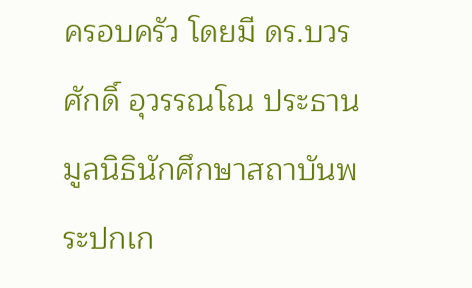ครอบครัว โดยมี ดร.บวรศักดิ์ อุวรรณโณ ประธานมูลนิธินักศึกษาสถาบันพระปกเก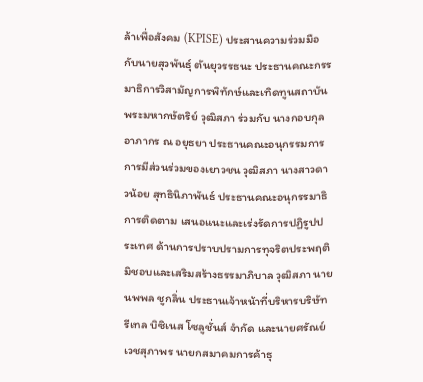ล้าเพื่อสังคม (KPISE) ประสานความร่วมมือกับนายสุวพันธุ์ ตันยุวรรธนะ ประธานคณะกรรมาธิการวิสามัญการพิทักษ์และเทิดทูนสถาบันพระมหากษัตริย์ วุฒิสภา ร่วมกับ นางกอบกุล อาภากร ณ อยุธยา ประธานคณะอนุกรรมการการมีส่วนร่วมของเยาวชน วุฒิสภา นางสาวดาวน้อย สุทธินิภาพันธ์ ประธานคณะอนุกรรมาธิการติดตาม เสนอแนะและเร่งรัดการปฏิรูปประเทศ ด้านการปราบปรามการทุจริตประพฤติมิชอบและเสริมสร้างธรรมาภิบาล วุฒิสภา นายนพพล ชูกลิ่น ประธานเจ้าหน้าที่บริหารบริษัท รีเทล บิซิเนส โซลูชั่นส์ จำกัด และนายศรัณย์ เวชสุภาพร นายกสมาคมการค้าธุ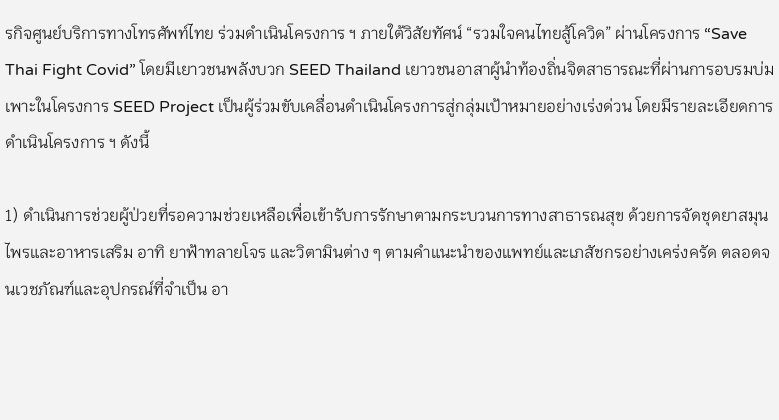รกิจศูนย์บริการทางโทรศัพท์ไทย ร่วมดำเนินโครงการ ฯ ภายใต้วิสัยทัศน์ “รวมใจคนไทยสู้โควิด” ผ่านโครงการ “Save Thai Fight Covid” โดยมีเยาวชนพลังบวก SEED Thailand เยาวชนอาสาผู้นำท้องถิ่นจิตสาธารณะที่ผ่านการอบรมบ่มเพาะในโครงการ SEED Project เป็นผู้ร่วมขับเคลื่อนดำเนินโครงการสู่กลุ่มเป้าหมายอย่างเร่งด่วน โดยมีรายละเอียดการดำเนินโครงการ ฯ ดังนี้

1) ดำเนินการช่วยผู้ป่วยที่รอความช่วยเหลือเพื่อเข้ารับการรักษาตามกระบวนการทางสาธารณสุข ด้วยการจัดชุดยาสมุนไพรและอาหารเสริม อาทิ ยาฟ้าทลายโจร และวิตามินต่าง ๆ ตามคำแนะนำของแพทย์และเภสัชกรอย่างเคร่งครัด ตลอดจนเวชภัณฑ์และอุปกรณ์ที่จำเป็น อา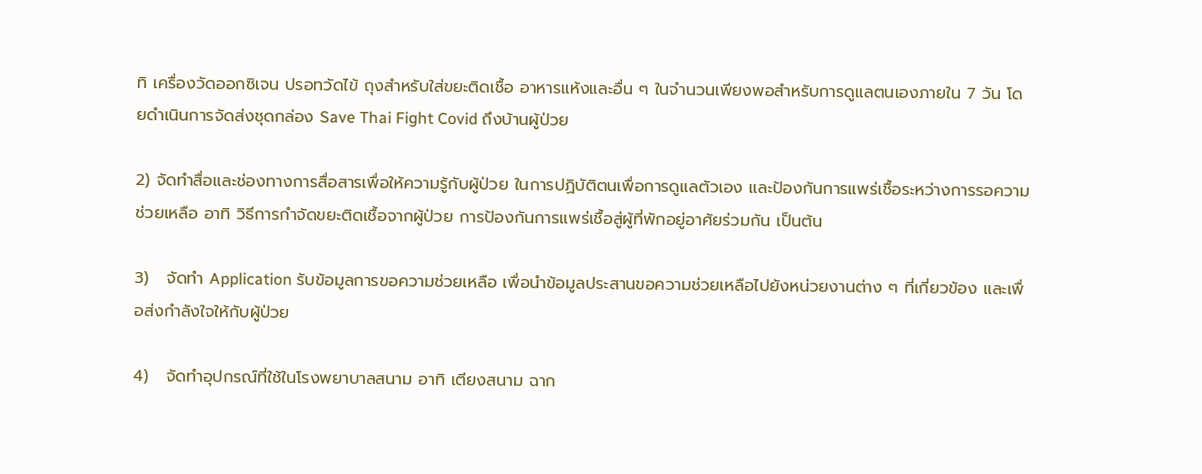ทิ เครื่องวัดออกซิเจน ปรอทวัดไข้ ถุงสำหรับใส่ขยะติดเชื้อ อาหารแห้งและอื่น ๆ ในจำนวนเพียงพอสำหรับการดูแลตนเองภายใน 7 วัน โดยดำเนินการจัดส่งชุดกล่อง Save Thai Fight Covid ถึงบ้านผู้ป่วย

2) จัดทำสื่อและช่องทางการสื่อสารเพื่อให้ความรู้กับผู้ป่วย ในการปฏิบัติตนเพื่อการดูแลตัวเอง และป้องกันการแพร่เชื้อระหว่างการรอความช่วยเหลือ อาทิ วิธีการกำจัดขยะติดเชื้อจากผู้ป่วย การป้องกันการแพร่เชื้อสู่ผู้ที่พักอยู่อาศัยร่วมกัน เป็นต้น

3)   จัดทำ Application รับข้อมูลการขอความช่วยเหลือ เพื่อนำข้อมูลประสานขอความช่วยเหลือไปยังหน่วยงานต่าง ๆ ที่เกี่ยวข้อง และเพื่อส่งกำลังใจให้กับผู้ป่วย

4)   จัดทำอุปกรณ์ที่ใช้ในโรงพยาบาลสนาม อาทิ เตียงสนาม ฉาก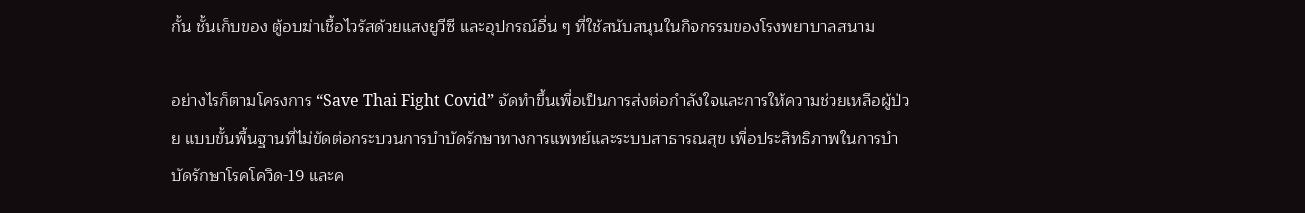กั้น ชั้นเก็บของ ตู้อบฆ่าเชื้อไวรัสด้วยแสงยูวีซี และอุปกรณ์อื่น ๆ ที่ใช้สนับสนุนในกิจกรรมของโรงพยาบาลสนาม

อย่างไรก็ตามโครงการ “Save Thai Fight Covid” จัดทำขึ้นเพื่อเป็นการส่งต่อกำลังใจและการให้ความช่วยเหลือผู้ป่วย แบบขั้นพื้นฐานที่ไม่ขัดต่อกระบวนการบำบัดรักษาทางการแพทย์และระบบสาธารณสุข เพื่อประสิทธิภาพในการบำบัดรักษาโรคโควิด-19 และค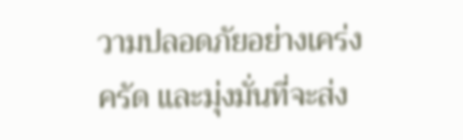วามปลอดภัยอย่างเคร่งครัด และมุ่งมั่นที่จะส่ง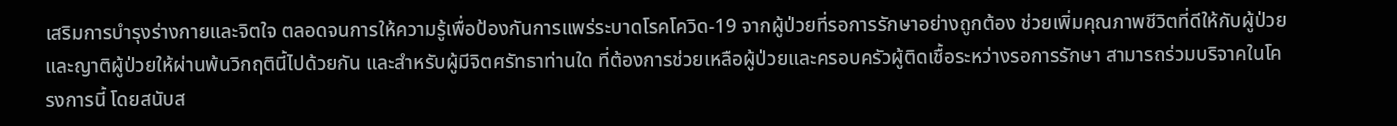เสริมการบำรุงร่างกายและจิตใจ ตลอดจนการให้ความรู้เพื่อป้องกันการแพร่ระบาดโรคโควิด-19 จากผู้ป่วยที่รอการรักษาอย่างถูกต้อง ช่วยเพิ่มคุณภาพชีวิตที่ดีให้กับผู้ป่วยและญาติผู้ป่วยให้ผ่านพ้นวิกฤตินี้ไปด้วยกัน และสำหรับผู้มีจิตศรัทธาท่านใด ที่ต้องการช่วยเหลือผู้ป่วยและครอบครัวผู้ติดเชื้อระหว่างรอการรักษา สามารถร่วมบริจาคในโครงการนี้ โดยสนับส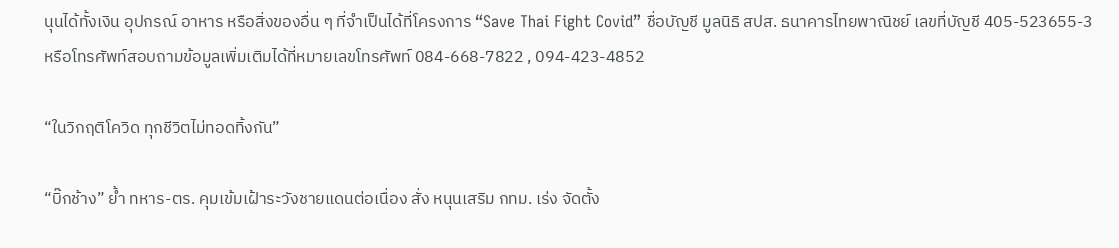นุนได้ทั้งเงิน อุปกรณ์ อาหาร หรือสิ่งของอื่น ๆ ที่จำเป็นได้ที่โครงการ “Save Thai Fight Covid” ชื่อบัญชี มูลนิธิ สปส. ธนาคารไทยพาณิชย์ เลขที่บัญชี 405-523655-3 หรือโทรศัพท์สอบถามข้อมูลเพิ่มเติมได้ที่หมายเลขโทรศัพท์ 084-668-7822 , 094-423-4852

“ในวิกฤติโควิด ทุกชีวิตไม่ทอดทิ้งกัน”

“บิ๊กช้าง” ย้ำ ทหาร-ตร. คุมเข้มเฝ้าระวังชายแดนต่อเนื่อง สั่ง หนุนเสริม กทม. เร่ง จัดตั้ง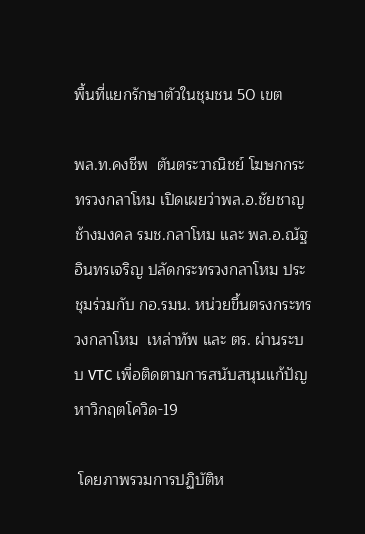พื้นที่แยกรักษาตัวในชุมชน 50 เขต

พล.ท.คงชีพ  ตันตระวาณิชย์ โฆษกกระทรวงกลาโหม เปิดเผยว่าพล.อ.ชัยชาญ  ช้างมงคล รมช.กลาโหม และ พล.อ.ณัฐ อินทรเจริญ ปลัดกระทรวงกลาโหม ประชุมร่วมกับ กอ.รมน. หน่วยขึ้นตรงกระทรวงกลาโหม  เหล่าทัพ และ ตร. ผ่านระบบ VTC เพื่อติดตามการสนับสนุนแก้ปัญหาวิกฤตโควิด-19

 โดยภาพรวมการปฏิบัติห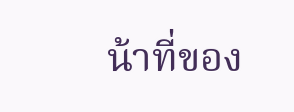น้าที่ของ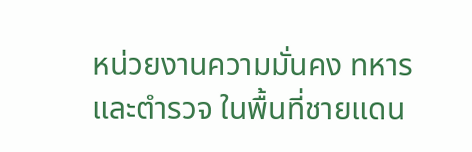หน่วยงานความมั่นคง ทหารและตำรวจ ในพื้นที่ชายแดน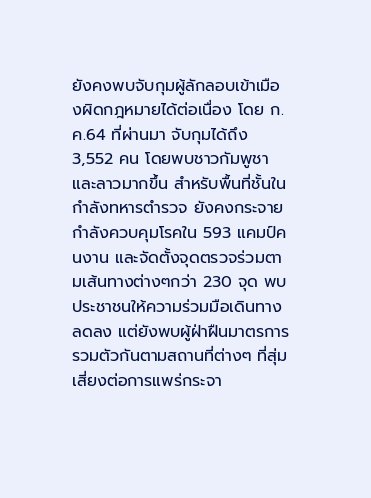ยังคงพบจับกุมผู้ลักลอบเข้าเมืองผิดกฎหมายได้ต่อเนื่อง โดย ก.ค.64 ที่ผ่านมา จับกุมได้ถึง 3,552 คน โดยพบชาวกัมพูชาและลาวมากขึ้น สำหรับพื้นที่ชั้นใน กำลังทหารตำรวจ ยังคงกระจายกำลังควบคุมโรคใน 593 แคมป์คนงาน และจัดตั้งจุดตรวจร่วมตามเส้นทางต่างๆกว่า 230 จุด พบประชาชนให้ความร่วมมือเดินทางลดลง แต่ยังพบผู้ฝ่าฝืนมาตรการรวมตัวกันตามสถานที่ต่างๆ ที่สุ่มเสี่ยงต่อการแพร่กระจา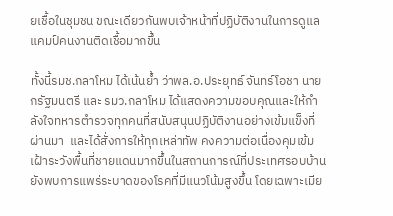ยเชื้อในชุมชน ขณะเดียวกันพบเจ้าหน้าที่ปฏิบัติงานในการดูแลแคมป์คนงานติดเชื้อมากขึ้น

ทั้งนี้รมช.กลาโหม ได้เน้นย้ำ ว่าพล.อ.ประยุทธ์ จันทร์โอชา นายกรัฐมนตรี และ รมว.กลาโหม ได้แสดงความขอบคุณและให้กำลังใจทหารตำรวจทุกคนที่สนับสนุนปฏิบัติงานอย่างเข้มแข็งที่ผ่านมา  และได้สั่งการให้ทุกเหล่าทัพ คงความต่อเนื่องคุมเข้มเฝ้าระวังพื้นที่ชายแดนมากขึ้นในสถานการณ์ที่ประเทศรอบบ้าน ยังพบการแพร่ระบาดของโรคที่มีแนวโน้มสูงขึ้น โดยเฉพาะเมีย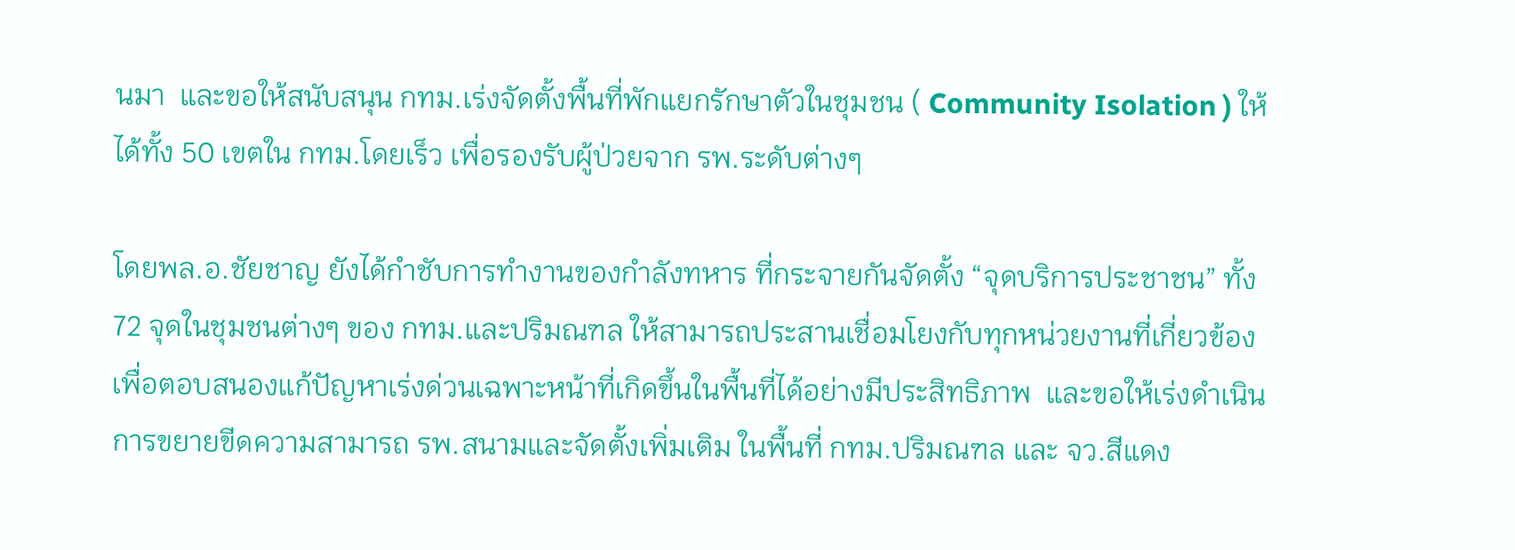นมา  และขอให้สนับสนุน กทม.เร่งจัดตั้งพื้นที่พักแยกรักษาตัวในชุมชน ( Community Isolation ) ให้ได้ทั้ง 50 เขตใน กทม.โดยเร็ว เพื่อรองรับผู้ป่วยจาก รพ.ระดับต่างๆ

โดยพล.อ.ชัยชาญ ยังได้กำชับการทำงานของกำลังทหาร ที่กระจายกันจัดตั้ง “จุดบริการประชาชน” ทั้ง 72 จุดในชุมชนต่างๆ ของ กทม.และปริมณฑล ให้สามารถประสานเชื่อมโยงกับทุกหน่วยงานที่เกี่ยวข้อง เพื่อตอบสนองแก้ปัญหาเร่งด่วนเฉพาะหน้าที่เกิดขึ้นในพื้นที่ได้อย่างมีประสิทธิภาพ  และขอให้เร่งดำเนินการขยายขีดความสามารถ รพ.สนามและจัดตั้งเพิ่มเติม ในพื้นที่ กทม.ปริมณฑล และ จว.สีแดง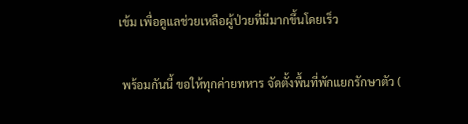เข้ม เพื่อดูแลช่วยเหลือผู้ป่วยที่มีมากขึ้นโดยเร็ว

 พร้อมกันนี้ ขอให้ทุกค่ายทหาร จัดตั้งพื้นที่พักแยกรักษาตัว (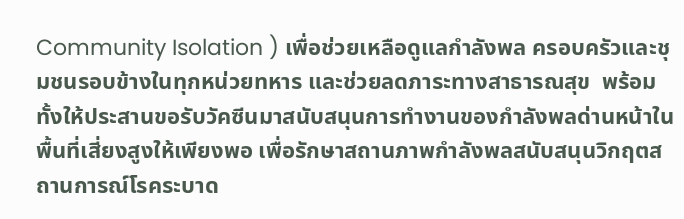Community Isolation ) เพื่อช่วยเหลือดูแลกำลังพล ครอบครัวและชุมชนรอบข้างในทุกหน่วยทหาร และช่วยลดภาระทางสาธารณสุข  พร้อมทั้งให้ประสานขอรับวัคซีนมาสนับสนุนการทำงานของกำลังพลด่านหน้าในพื้นที่เสี่ยงสูงให้เพียงพอ เพื่อรักษาสถานภาพกำลังพลสนับสนุนวิกฤตสถานการณ์โรคระบาด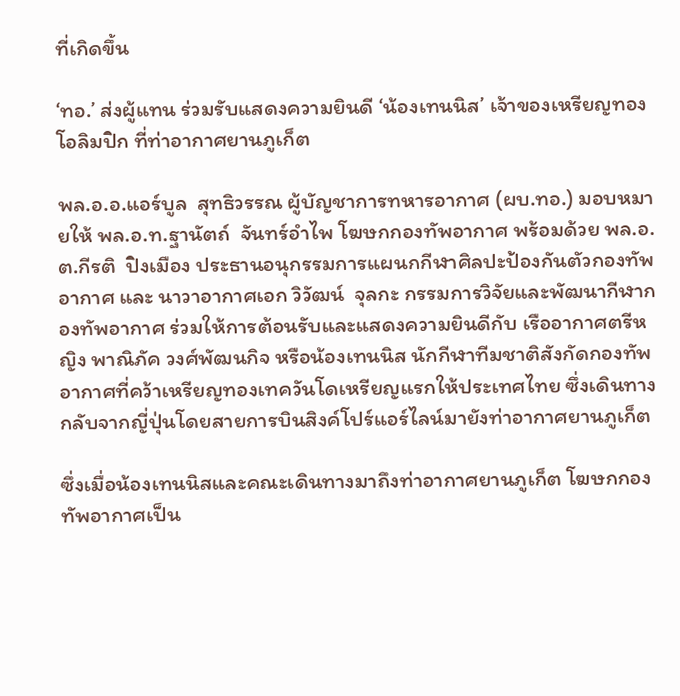ที่เกิดขึ้น

‘ทอ.’ ส่งผู้แทน ร่วมรับแสดงความยินดี ‘น้องเทนนิส’ เจ้าของเหรียญทองโอลิมปิก ที่ท่าอากาศยานภูเก็ต

พล.อ.อ.แอร์บูล  สุทธิวรรณ ผู้บัญชาการทหารอากาศ (ผบ.ทอ.) มอบหมายให้ พล.อ.ท.ฐานัตถ์  จันทร์อำไพ โฆษกกองทัพอากาศ พร้อมด้วย พล.อ.ต.กีรติ  ปิงเมือง ประธานอนุกรรมการแผนกกีฬาศิลปะป้องกันตัวกองทัพอากาศ และ นาวาอากาศเอก วิวัฒน์  จุลกะ กรรมการวิจัยและพัฒนากีฬากองทัพอากาศ ร่วมให้การต้อนรับและแสดงความยินดีกับ เรืออากาศตรีหญิง พาณิภัค วงศ์พัฒนกิจ หรือน้องเทนนิส นักกีฬาทีมชาติสังกัดกองทัพอากาศที่คว้าเหรียญทองเทควันโดเหรียญแรกให้ประเทศไทย ซึ่งเดินทางกลับจากญี่ปุ่นโดยสายการบินสิงค์โปร์แอร์ไลน์มายังท่าอากาศยานภูเก็ต

ซึ่งเมื่อน้องเทนนิสและคณะเดินทางมาถึงท่าอากาศยานภูเก็ต โฆษกกองทัพอากาศเป็น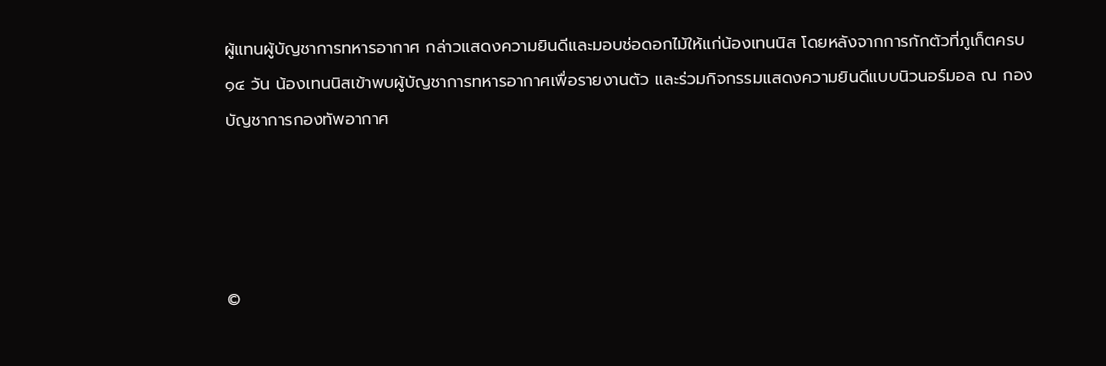ผู้แทนผู้บัญชาการทหารอากาศ กล่าวแสดงความยินดีและมอบช่อดอกไม้ให้แก่น้องเทนนิส โดยหลังจากการกักตัวที่ภูเก็ตครบ ๑๔ วัน น้องเทนนิสเข้าพบผู้บัญชาการทหารอากาศเพื่อรายงานตัว และร่วมกิจกรรมแสดงความยินดีแบบนิวนอร์มอล ณ กองบัญชาการกองทัพอากาศ




©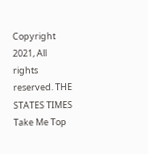Copyright 2021, All rights reserved. THE STATES TIMES
Take Me Top